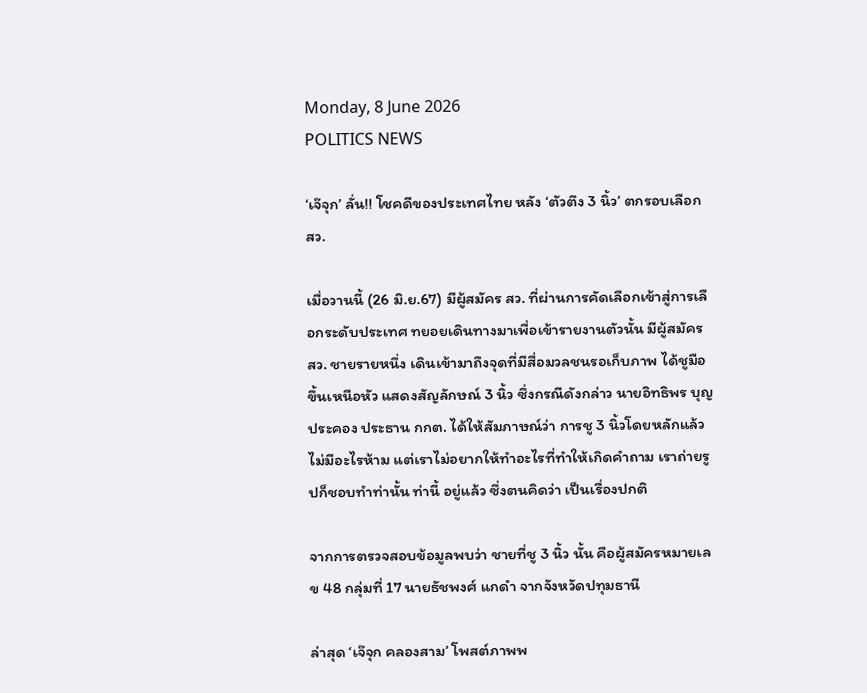Monday, 8 June 2026
POLITICS NEWS

‘เจ๊จุก’ ลั่น!! โชคดีของประเทศไทย หลัง ‘ตัวตึง 3 นิ้ว’ ตกรอบเลือก สว.

เมื่อวานนี้ (26 มิ.ย.67) มีผู้สมัคร สว. ที่ผ่านการคัดเลือกเข้าสู่การเลือกระดับประเทศ ทยอยเดินทางมาเพื่อเข้ารายงานตัวนั้น มีผู้สมัคร สว. ชายรายหนึ่ง เดินเข้ามาถึงจุดที่มีสื่อมวลชนรอเก็บภาพ ได้ชูมือขึ้นเหนือหัว แสดงสัญลักษณ์ 3 นิ้ว ซึ่งกรณีดังกล่าว นายอิทธิพร บุญประคอง ประธาน กกต. ได้ให้สัมภาษณ์ว่า การชู 3 นิ้วโดยหลักแล้วไม่มีอะไรห้าม แต่เราไม่อยากให้ทำอะไรที่ทำให้เกิดคำถาม เราถ่ายรูปก็ชอบทำท่านั้น ท่านี้ อยู่แล้ว ซึ่งตนคิดว่า เป็นเรื่องปกติ

จากการตรวจสอบข้อมูลพบว่า ชายที่ชู 3 นิ้ว นั้น คือผู้สมัครหมายเลข 48 กลุ่มที่ 17 นายธัชพงศ์ แกดำ จากจังหวัดปทุมธานี

ล่าสุด ‘เจ๊จุก คลองสาม’ โพสต์ภาพพ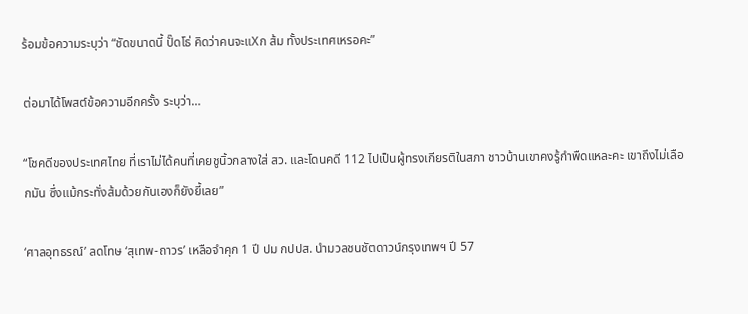ร้อมข้อความระบุว่า “ชัดขนาดนี้ ปั๊ดโธ่ คิดว่าคนจะแXก ส้ม ทั้งประเทศเหรอคะ”

ต่อมาได้โพสต์ข้อความอีกครั้ง ระบุว่า…

“โชคดีของประเทศไทย ที่เราไม่ได้คนที่เคยชูนิ้วกลางใส่ สว. และโดนคดี 112 ไปเป็นผู้ทรงเกียรติในสภา ชาวบ้านเขาคงรู้กำพืดแหละคะ เขาถึงไม่เลือกมัน ซึ่งแม้กระทั่งส้มด้วยกันเองก็ยังยี้เลย”

‘ศาลอุทธรณ์’ ลดโทษ ‘สุเทพ-ถาวร’ เหลือจำคุก 1 ปี ปม กปปส. นำมวลชนชัตดาวน์กรุงเทพฯ ปี 57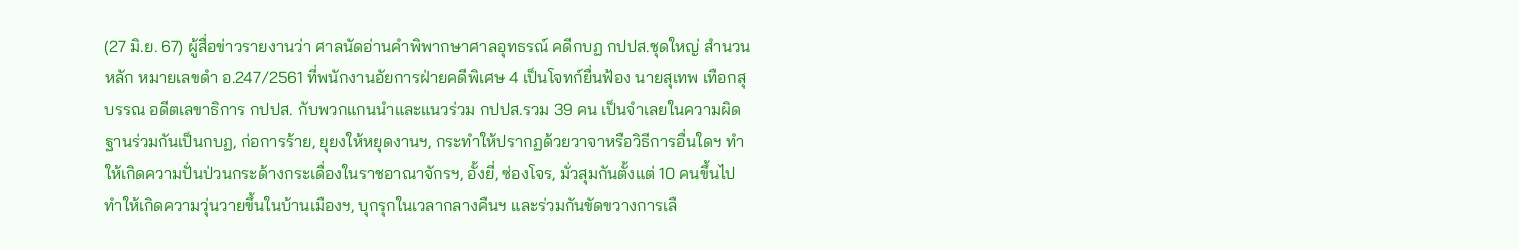(27 มิ.ย. 67) ผู้สื่อข่าวรายงานว่า ศาลนัดอ่านคำพิพากษาศาลอุทธรณ์ คดีกบฏ กปปส.ชุดใหญ่ สำนวนหลัก หมายเลขดำ อ.247/2561 ที่พนักงานอัยการฝ่ายคดีพิเศษ 4 เป็นโจทก์ยื่นฟ้อง นายสุเทพ เทือกสุบรรณ อดีตเลขาธิการ กปปส. กับพวกแกนนำและแนวร่วม กปปส.รวม 39 คน เป็นจำเลยในความผิดฐานร่วมกันเป็นกบฏ, ก่อการร้าย, ยุยงให้หยุดงานฯ, กระทำให้ปรากฏด้วยวาจาหรือวิธีการอื่นใดฯ ทำให้เกิดความปั่นป่วนกระด้างกระเดื่องในราชอาณาจักรฯ, อั้งยี่, ซ่องโจร, มั่วสุมกันตั้งแต่ 10 คนขึ้นไป ทำให้เกิดความวุ่นวายขึ้นในบ้านเมืองฯ, บุกรุกในเวลากลางคืนฯ และร่วมกันขัดขวางการเลื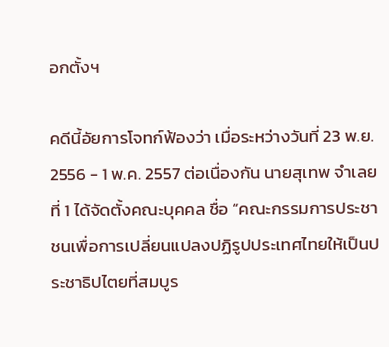อกตั้งฯ

คดีนี้อัยการโจทก์ฟ้องว่า เมื่อระหว่างวันที่ 23 พ.ย. 2556 - 1 พ.ค. 2557 ต่อเนื่องกัน นายสุเทพ จำเลยที่ 1 ได้จัดตั้งคณะบุคคล ชื่อ “คณะกรรมการประชาชนเพื่อการเปลี่ยนแปลงปฏิรูปประเทศไทยให้เป็นประชาธิปไตยที่สมบูร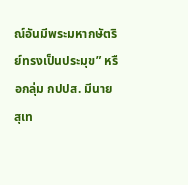ณ์อันมีพระมหากษัตริย์ทรงเป็นประมุข” หรือกลุ่ม กปปส. มีนายสุเท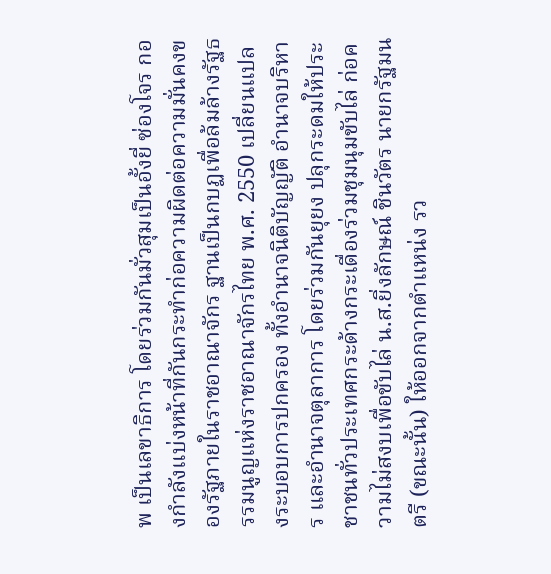พ เป็นเลขาธิการ โดยร่วมกันมั่วสุมเป็นอั้งยี่ ซ่องโจร กองกำลังแบ่งหน้าที่กันกระทำก่อความผิดต่อความมั่นคงของรัฐภายในราชอาณาจักร ฐานเป็นกบฏเพื่อล้มล้างรัฐธรรมนูญแห่งราชอาณาจักรไทย พ.ศ. 2550 เปลี่ยนแปลงระบอบการปกครอง ทั้งอำนาจนิติบัญญัติ อำนาจบริหาร และอำนาจตุลาการ โดยร่วมกันยุยง ปลุกระดมให้ประชาชนทั่วประเทศกระด้างกระเดื่องร่วมชุมนุมขับไล่ ก่อความไม่สงบเพื่อขับไล่ น.ส.ยิ่งลักษณ์ ชินวัตร นายกรัฐมนตรี (ขณะนั้น) ให้ออกจากตำแหน่ง รว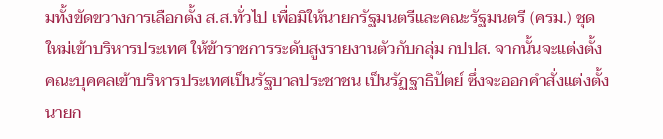มทั้งขัดขวางการเลือกตั้ง ส.ส.ทั่วไป เพื่อมิให้นายกรัฐมนตรีและคณะรัฐมนตรี (ครม.) ชุดใหม่เข้าบริหารประเทศ ให้ข้าราชการระดับสูงรายงานตัวกับกลุ่ม กปปส. จากนั้นจะแต่งตั้งคณะบุคคลเข้าบริหารประเทศเป็นรัฐบาลประชาชน เป็นรัฏฐาธิปัตย์ ซึ่งจะออกคำสั่งแต่งตั้งนายก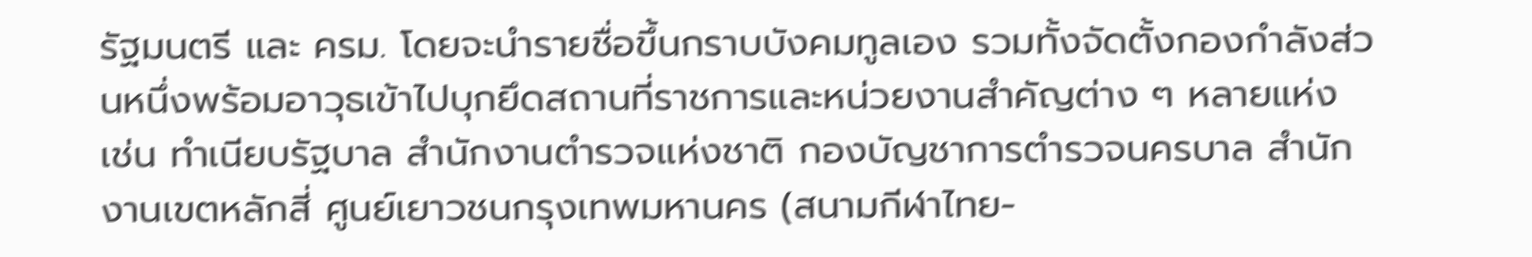รัฐมนตรี และ ครม. โดยจะนำรายชื่อขึ้นกราบบังคมทูลเอง รวมทั้งจัดตั้งกองกำลังส่วนหนึ่งพร้อมอาวุธเข้าไปบุกยึดสถานที่ราชการและหน่วยงานสำคัญต่าง ๆ หลายแห่ง เช่น ทำเนียบรัฐบาล สำนักงานตำรวจแห่งชาติ กองบัญชาการตำรวจนครบาล สำนักงานเขตหลักสี่ ศูนย์เยาวชนกรุงเทพมหานคร (สนามกีฬาไทย-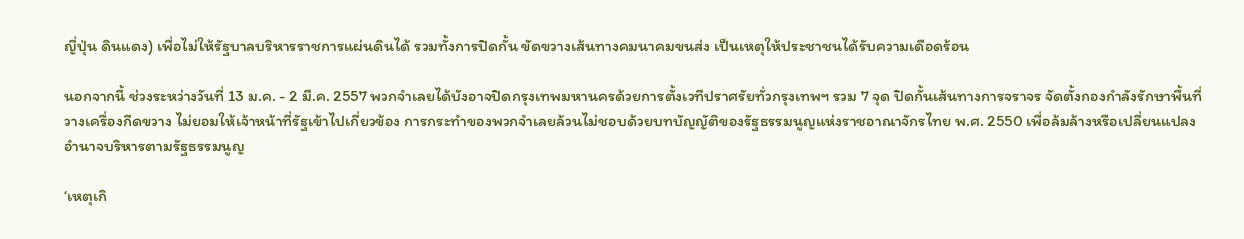ญี่ปุ่น ดินแดง) เพื่อไม่ให้รัฐบาลบริหารราชการแผ่นดินได้ รวมทั้งการปิดกั้น ขัดขวางเส้นทางคมนาคมขนส่ง เป็นเหตุให้ประชาชนได้รับความเดือดร้อน

นอกจากนี้ ช่วงระหว่างวันที่ 13 ม.ค. - 2 มี.ค. 2557 พวกจำเลยได้บังอาจปิดกรุงเทพมหานครด้วยการตั้งเวทีปราศรัยทั่วกรุงเทพฯ รวม 7 จุด ปิดกั้นเส้นทางการจราจร จัดตั้งกองกำลังรักษาพื้นที่ วางเครื่องกีดขวาง ไม่ยอมให้เจ้าหน้าที่รัฐเข้าไปเกี่ยวข้อง การกระทำของพวกจำเลยล้วนไม่ชอบด้วยบทบัญญัติของรัฐธรรมนูญแห่งราชอาณาจักรไทย พ.ศ. 2550 เพื่อล้มล้างหรือเปลี่ยนแปลงอำนาจบริหารตามรัฐธรรมนูญ

‘เหตุเกิ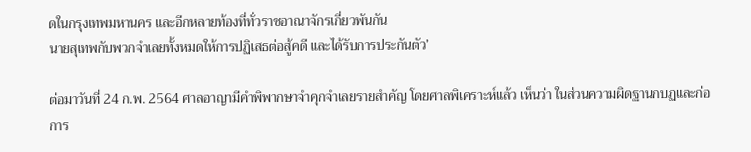ดในกรุงเทพมหานคร และอีกหลายท้องที่ทั่วราชอาณาจักรเกี่ยวพันกัน
นายสุเทพกับพวกจำเลยทั้งหมดให้การปฏิเสธต่อสู้คดี และได้รับการประกันตัว’

ต่อมาวันที่ 24 ก.พ. 2564 ศาลอาญามีคำพิพากษาจำคุกจำเลยรายสำคัญ โดยศาลพิเคราะห์แล้ว เห็นว่า ในส่วนความผิดฐานกบฏและก่อการ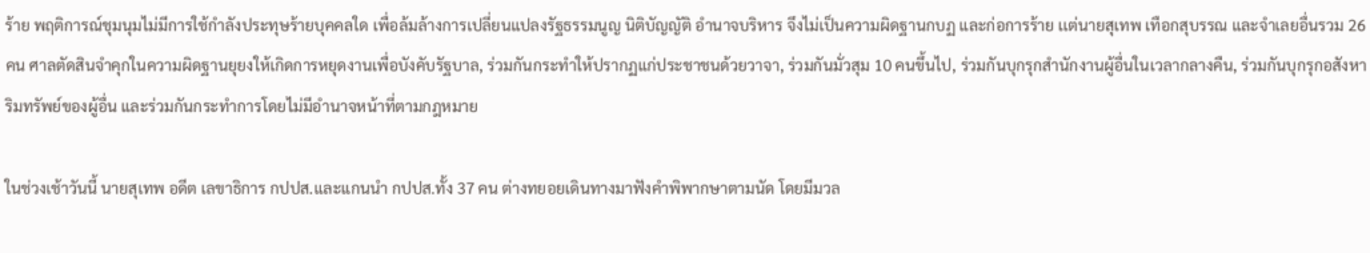ร้าย พฤติการณ์ชุมนุมไม่มีการใช้กำลังประทุษร้ายบุคคลใด เพื่อล้มล้างการเปลี่ยนแปลงรัฐธรรมนูญ นิติบัญญัติ อำนาจบริหาร จึงไม่เป็นความผิดฐานกบฏ และก่อการร้าย เเต่นายสุเทพ เทือกสุบรรณ และจำเลยอื่นรวม 26 คน ศาลตัดสินจำคุกในความผิดฐานยุยงให้เกิดการหยุดงานเพื่อบังคับรัฐบาล, ร่วมกันกระทำให้ปรากฏแก่ประชาชนด้วยวาจา, ร่วมกันมั่วสุม 10 คนขึ้นไป, ร่วมกันบุกรุกสำนักงานผู้อื่นในเวลากลางคืน, ร่วมกันบุกรุกอสังหาริมทรัพย์ของผู้อื่น และร่วมกันกระทำการโดยไม่มีอำนาจหน้าที่ตามกฎหมาย

ในช่วงเช้าวันนี้ นายสุเทพ อดีต เลขาธิการ กปปส.และแกนนำ กปปส.ทั้ง 37 คน ต่างทยอยเดินทางมาฟังคำพิพากษาตามนัด โดยมีมวล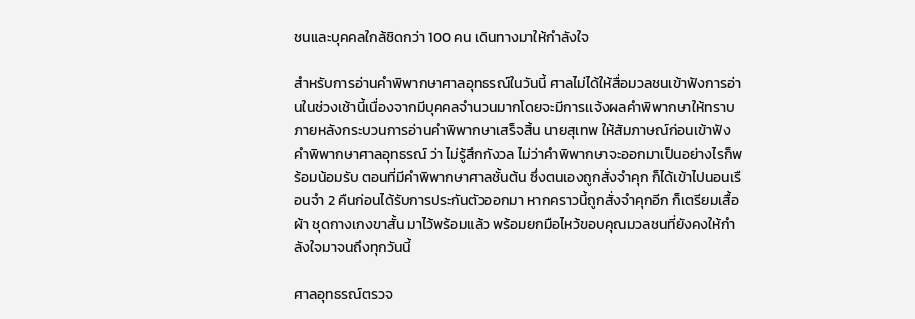ชนและบุคคลใกล้ชิดกว่า 100 คน เดินทางมาให้กำลังใจ

สำหรับการอ่านคำพิพากษาศาลอุทธรณ์ในวันนี้ ศาลไม่ได้ให้สื่อมวลชนเข้าฟังการอ่านในช่วงเช้านี้เนื่องจากมีบุคคลจำนวนมากโดยจะมีการเเจ้งผลคำพิพากษาให้ทราบภายหลังกระบวนการอ่านคำพิพากษาเสร็จสิ้น นายสุเทพ ให้สัมภาษณ์ก่อนเข้าฟังคำพิพากษาศาลอุทธรณ์ ว่า ไม่รู้สึกกังวล ไม่ว่าคำพิพากษาจะออกมาเป็นอย่างไรก็พร้อมน้อมรับ ตอนที่มีคำพิพากษาศาลชั้นต้น ซึ่งตนเองถูกสั่งจำคุก ก็ได้เข้าไปนอนเรือนจำ 2 คืนก่อนได้รับการประกันตัวออกมา หากคราวนี้ถูกสั่งจำคุกอีก ก็เตรียมเสื้อผ้า ชุดกางเกงขาสั้น มาไว้พร้อมแล้ว พร้อมยกมือไหว้ขอบคุณมวลชนที่ยังคงให้กำลังใจมาจนถึงทุกวันนี้

ศาลอุทธรณ์ตรวจ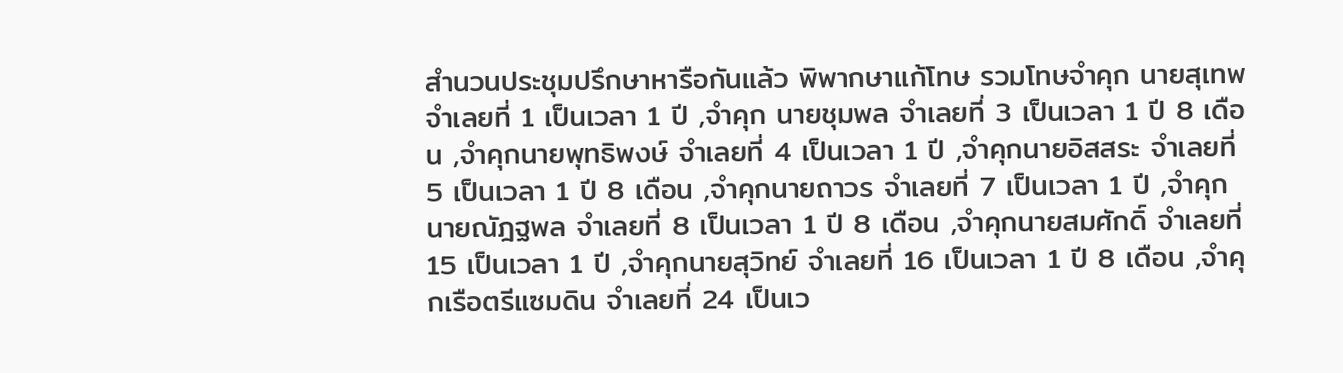สำนวนประชุมปรึกษาหารือกันแล้ว พิพากษาแก้โทษ รวมโทษจำคุก นายสุเทพ จำเลยที่ 1 เป็นเวลา 1 ปี ,จำคุก นายชุมพล จำเลยที่ 3 เป็นเวลา 1 ปี 8 เดือน ,จำคุกนายพุทธิพงษ์ จำเลยที่ 4 เป็นเวลา 1 ปี ,จำคุกนายอิสสระ จำเลยที่ 5 เป็นเวลา 1 ปี 8 เดือน ,จำคุกนายถาวร จำเลยที่ 7 เป็นเวลา 1 ปี ,จำคุกนายณัฎฐพล จำเลยที่ 8 เป็นเวลา 1 ปี 8 เดือน ,จำคุกนายสมศักดิ์ จำเลยที่ 15 เป็นเวลา 1 ปี ,จำคุกนายสุวิทย์ จำเลยที่ 16 เป็นเวลา 1 ปี 8 เดือน ,จำคุกเรือตรีแซมดิน จำเลยที่ 24 เป็นเว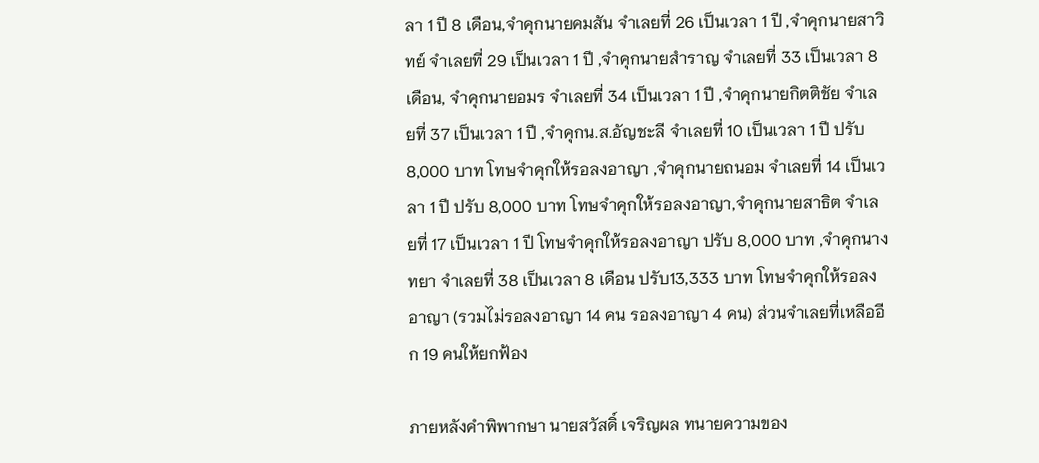ลา 1 ปี 8 เดือน,จำคุกนายคมสัน จำเลยที่ 26 เป็นเวลา 1 ปี ,จำคุกนายสาวิทย์ จำเลยที่ 29 เป็นเวลา 1 ปี ,จำคุกนายสำราญ จำเลยที่ 33 เป็นเวลา 8 เดือน, จำคุกนายอมร จำเลยที่ 34 เป็นเวลา 1 ปี ,จำคุกนายกิตติชัย จำเลยที่ 37 เป็นเวลา 1 ปี ,จำคุกน.ส.อัญชะลี จำเลยที่ 10 เป็นเวลา 1 ปี ปรับ 8,000 บาท โทษจำคุกให้รอลงอาญา ,จำคุกนายถนอม จำเลยที่ 14 เป็นเวลา 1 ปี ปรับ 8,000 บาท โทษจำคุกให้รอลงอาญา,จำคุกนายสาธิต จำเลยที่ 17 เป็นเวลา 1 ปี โทษจำคุกให้รอลงอาญา ปรับ 8,000 บาท ,จำคุกนางทยา จำเลยที่ 38 เป็นเวลา 8 เดือน ปรับ13,333 บาท โทษจำคุกให้รอลงอาญา (รวมไม่รอลงอาญา 14 คน รอลงอาญา 4 คน) ส่วนจำเลยที่เหลืออีก 19 คนให้ยกฟ้อง

ภายหลังคำพิพากษา นายสวัสดิ์ เจริญผล ทนายความของ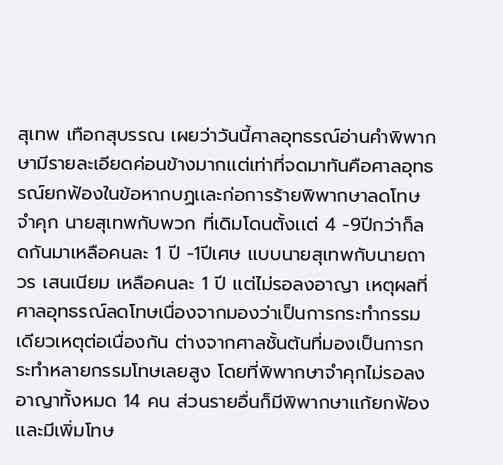สุเทพ เทือกสุบรรณ เผยว่าวันนี้ศาลอุทธรณ์อ่านคำพิพากษามีรายละเอียดค่อนข้างมากเเต่เท่าที่จดมาทันคือศาลอุทธรณ์ยกฟ้องในข้อหากบฏเเละก่อการร้ายพิพากษาลดโทษจำคุก นายสุเทพกับพวก ที่เดิมโดนตั้งเเต่ 4 -9ปีกว่าก็ลดกันมาเหลือคนละ 1 ปี -1ปีเศษ เเบบนายสุเทพกับนายถาวร เสนเนียม เหลือคนละ 1 ปี เเต่ไม่รอลงอาญา เหตุผลที่ศาลอุทธรณ์ลดโทษเนื่องจากมองว่าเป็นการกระทำกรรมเดียวเหตุต่อเนื่องกัน ต่างจากศาลชั้นต้นที่มองเป็นการกระทำหลายกรรมโทษเลยสูง โดยที่พิพากษาจำคุกไม่รอลงอาญาทั้งหมด 14 คน ส่วนรายอื่นก็มีพิพากษาเเก้ยกฟ้อง เเละมีเพิ่มโทษ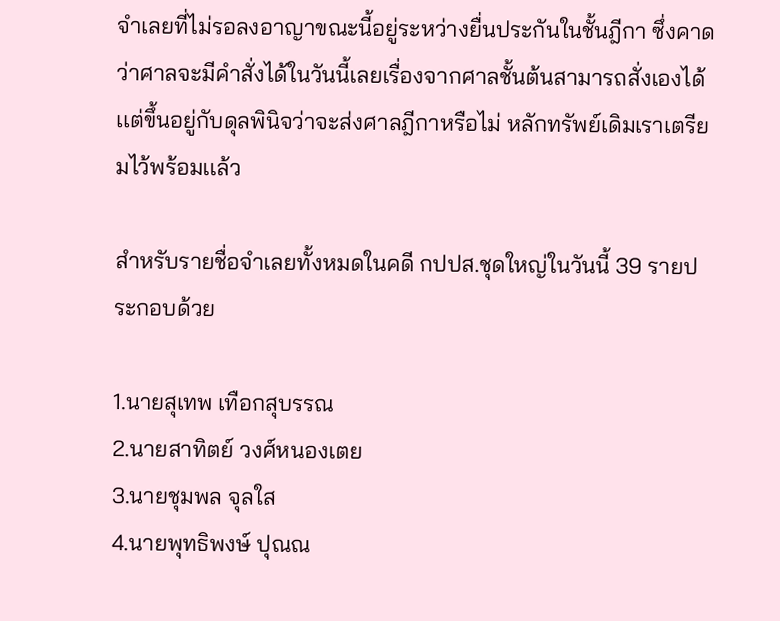จำเลยที่ไม่รอลงอาญาขณะนี้อยู่ระหว่างยื่นประกันในชั้นฎีกา ซึ่งคาดว่าศาลจะมีคำสั่งได้ในวันนี้เลยเรื่องจากศาลชั้นต้นสามารถสั่งเองได้เเต่ขึ้นอยู่กับดุลพินิจว่าจะส่งศาลฎีกาหรือไม่ หลักทรัพย์เดิมเราเตรียมไว้พร้อมเเล้ว

สำหรับรายชื่อจำเลยทั้งหมดในคดี กปปส.ชุดใหญ่ในวันนี้ 39 รายประกอบด้วย

1.นายสุเทพ เทือกสุบรรณ
2.นายสาทิตย์ วงศ์หนองเตย
3.นายชุมพล จุลใส
4.นายพุทธิพงษ์ ปุณณ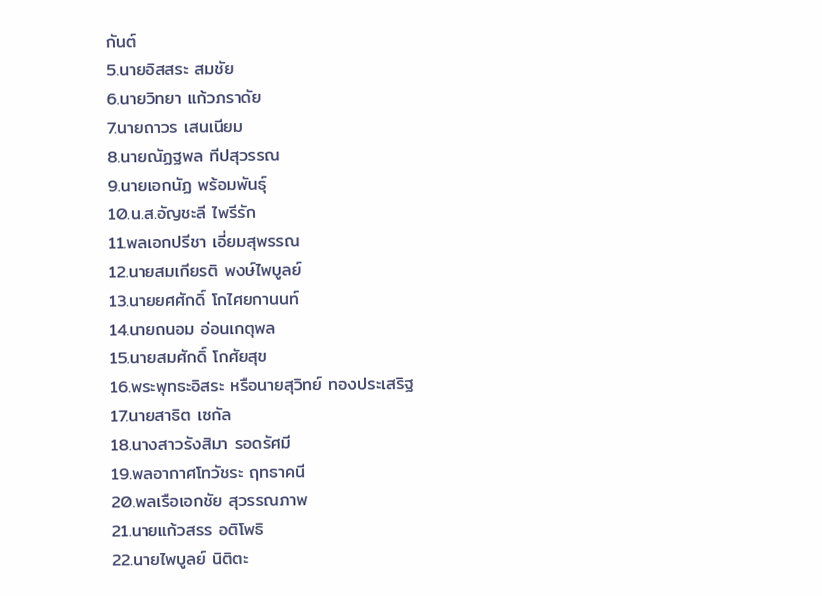กันต์
5.นายอิสสระ สมชัย
6.นายวิทยา แก้วภราดัย
7.นายถาวร เสนเนียม
8.นายณัฏฐพล ทีปสุวรรณ
9.นายเอกนัฏ พร้อมพันธุ์
10.น.ส.อัญชะลี ไพรีรัก
11.พลเอกปรีชา เอี่ยมสุพรรณ
12.นายสมเกียรติ พงษ์ไพบูลย์
13.นายยศศักดิ์ โกไศยกานนท์
14.นายถนอม อ่อนเกตุพล
15.นายสมศักดิ์ โกศัยสุข
16.พระพุทธะอิสระ หรือนายสุวิทย์ ทองประเสริฐ
17.นายสาธิต เซกัล
18.นางสาวรังสิมา รอดรัศมี
19.พลอากาศโทวัชระ ฤทธาคนี
20.พลเรือเอกชัย สุวรรณภาพ
21.นายแก้วสรร อติโพธิ
22.นายไพบูลย์ นิติตะ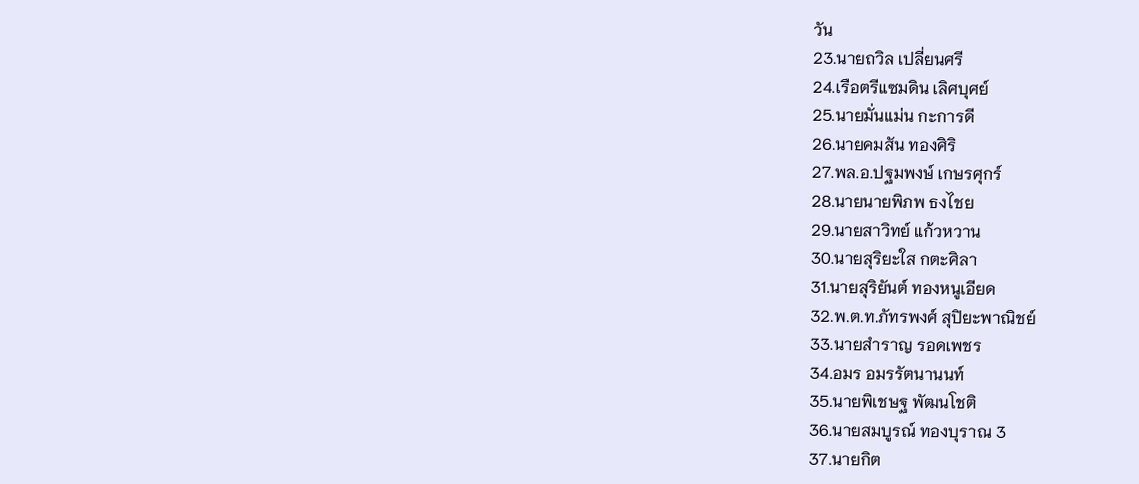วัน
23.นายถวิล เปลี่ยนศรี
24.เรือตรีแซมดิน เลิศบุศย์
25.นายมั่นแม่น กะการดี
26.นายคมสัน ทองศิริ
27.พล.อ.ปฐมพงษ์ เกษรศุกร์
28.นายนายพิภพ ธงไชย
29.นายสาวิทย์ แก้วหวาน
30.นายสุริยะใส กตะศิลา
31.นายสุริยันต์ ทองหนูเอียด
32.พ.ต.ท.ภัทรพงศ์ สุปิยะพาณิชย์
33.นายสำราญ รอดเพชร
34.อมร อมรรัตนานนท์
35.นายพิเชษฐ พัฒนโชติ
36.นายสมบูรณ์ ทองบุราณ 3
37.นายกิต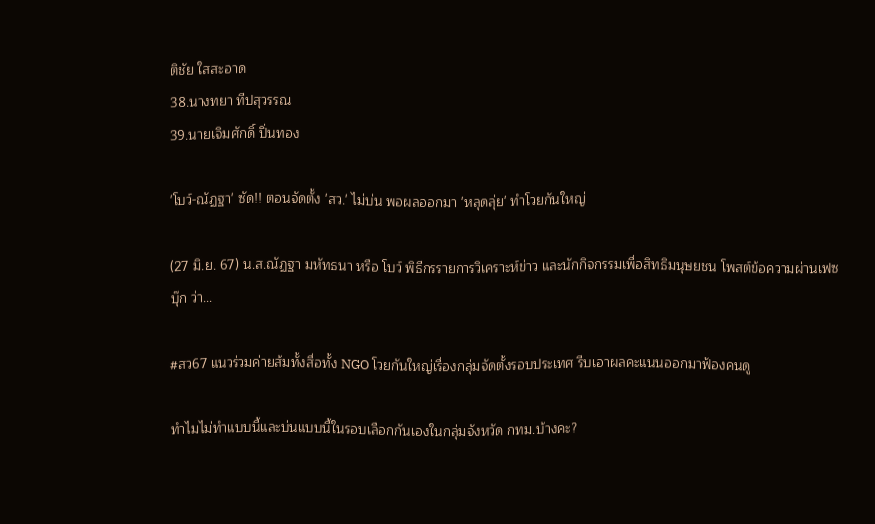ติชัย ใสสะอาด
38.นางทยา ทีปสุวรรณ
39.นายเจิมศักดิ์ ปิ่นทอง

'โบว์-ณัฏฐา' ซัด!! ตอนจัดตั้ง 'สว.' ไม่บ่น พอผลออกมา 'หลุดลุ่ย' ทำโวยกันใหญ่

(27 มิ.ย. 67) น.ส.ณัฏฐา มหัทธนา หรือ โบว์ พิธีกรรายการวิเคราะห์ข่าว และนักกิจกรรมเพื่อสิทธิมนุษยชน โพสต์ข้อความผ่านเฟซบุ๊ก ว่า...

#สว67 แนวร่วมค่ายส้มทั้งสื่อทั้ง NGO โวยกันใหญ่เรื่องกลุ่มจัดตั้งรอบประเทศ รีบเอาผลคะแนนออกมาฟ้องคนดู

ทำไมไม่ทำแบบนี้และบ่นแบบนี้ในรอบเลือกกันเองในกลุ่มจังหวัด กทม.บ้างคะ?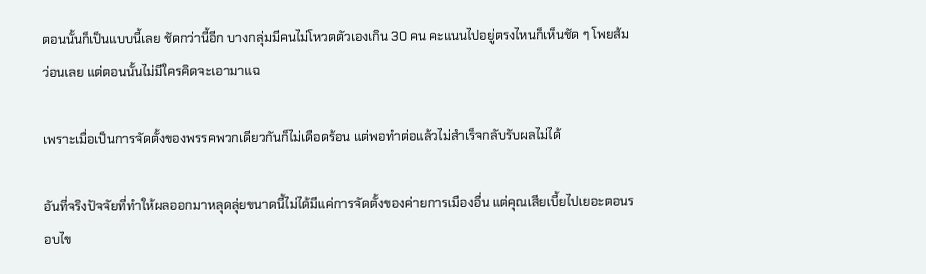ตอนนั้นก็เป็นแบบนี้เลย ชัดกว่านี้อีก บางกลุ่มมีคนไม่โหวตตัวเองเกิน 30 คน คะแนนไปอยู่ตรงไหนก็เห็นชัด ๆ โพยส้มว่อนเลย แต่ตอนนั้นไม่มีใครคิดจะเอามาแฉ

เพราะเมื่อเป็นการจัดตั้งของพรรคพวกเดียวกันก็ไม่เดือดร้อน แต่พอทำต่อแล้วไม่สำเร็จกลับรับผลไม่ได้

อันที่จริงปัจจัยที่ทำให้ผลออกมาหลุดลุ่ยขนาดนี้ไม่ได้มีแค่การจัดตั้งของค่ายการเมืองอื่น แต่คุณเสียเบี้ยไปเยอะตอนรอบไข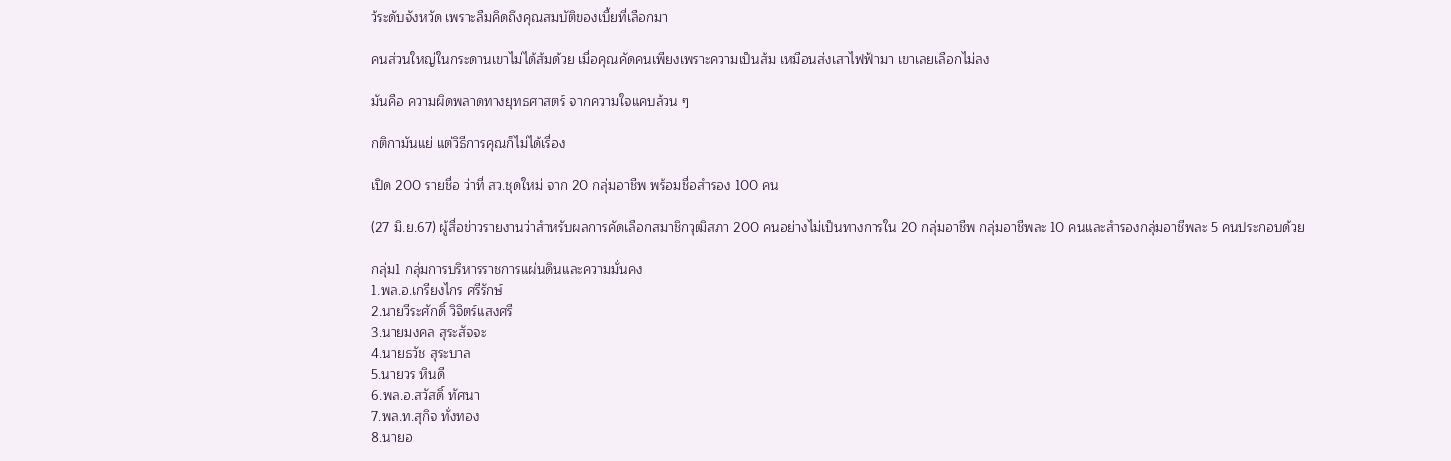ว้ระดับจังหวัด เพราะลืมคิดถึงคุณสมบัติของเบี้ยที่เลือกมา

คนส่วนใหญ่ในกระดานเขาไม่ได้ส้มด้วย เมื่อคุณคัดคนเพียงเพราะความเป็นส้ม เหมือนส่งเสาไฟฟ้ามา เขาเลยเลือกไม่ลง

มันคือ ความผิดพลาดทางยุทธศาสตร์ จากความใจแคบล้วน ๆ

กติกามันแย่ แต่วิธีการคุณก็ไม่ได้เรื่อง

เปิด 200 รายชื่อ ว่าที่ สว.ชุดใหม่ จาก 20 กลุ่มอาชีพ พร้อมชื่อสำรอง 100 คน

(27 มิ.ย.67) ผู้สื่อข่าวรายงานว่าสำหรับผลการคัดเลือกสมาชิกวุฒิสภา 200 คนอย่างไม่เป็นทางการใน 20 กลุ่มอาชีพ กลุ่มอาชีพละ 10 คนและสำรองกลุ่มอาชีพละ 5 คนประกอบด้วย

กลุ่ม1 กลุ่มการบริหารราชการแผ่นดินและความมั่นคง
1.พล.อ.เกรียงไกร ศรีรักษ์
2.นายวีระศักดิ์ วิจิตร์แสงศรี
3.นายมงคล สุระสัจจะ
4.นายธวัช สุระบาล
5.นายวร หินดี
6.พล.อ.สวัสดิ์ ทัศนา
7.พล.ท.สุกิจ ทั่งทอง
8.นายอ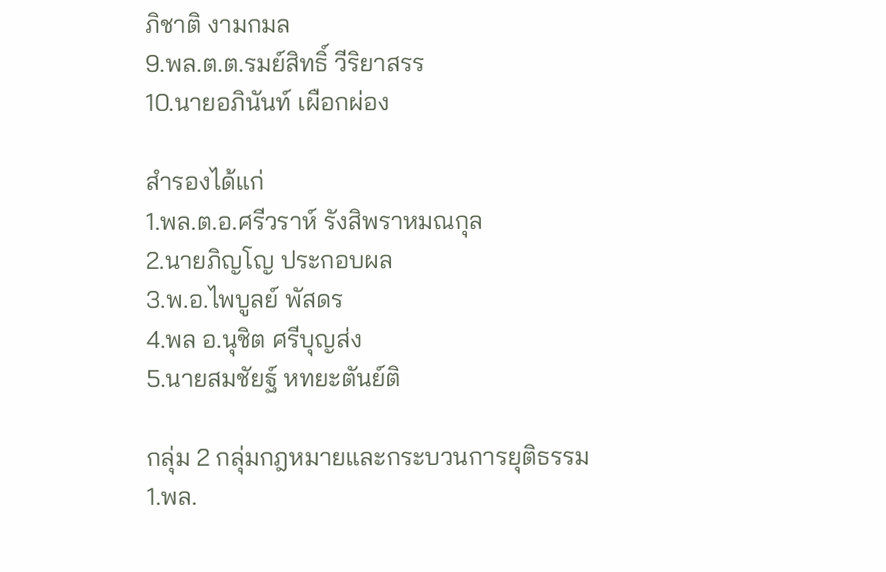ภิชาติ งามกมล
9.พล.ต.ต.รมย์สิทธิ์ วีริยาสรร
10.นายอภินันท์ เผือกผ่อง

สำรองได้แก่
1.พล.ต.อ.ศรีวราห์ รังสิพราหมณกุล
2.นายภิญโญ ประกอบผล
3.พ.อ.ไพบูลย์ พัสดร
4.พล อ.นุชิต ศรีบุญส่ง
5.นายสมชัยฐ์ หทยะตันย์ติ

กลุ่ม 2 กลุ่มกฎหมายและกระบวนการยุติธรรม
1.พล.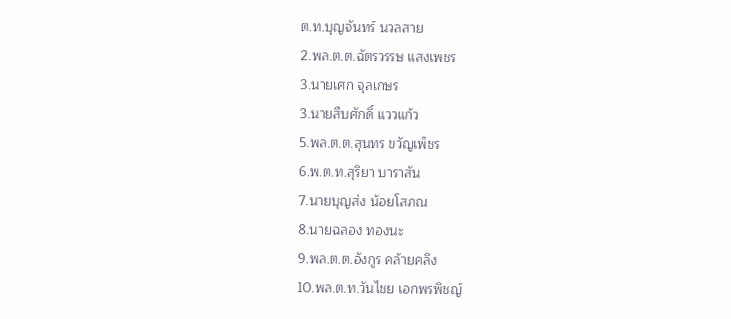ต.ท.บุญจันทร์ นวลสาย
2.พล.ต.ต.ฉัตรวรรษ แสงเพชร
3.นายเศก จุลเกษร
3.นายสืบศักดิ์ แววแก้ว
5.พล.ต.ต.สุนทร ขวัญเพ็ชร
6.พ.ต.ท.สุริยา บาราสัน
7.นายบุญส่ง น้อยโสภณ
8.นายฉลอง ทองนะ
9.พล.ต.ต.อังกูร คล้ายคลึง
10.พล.ต.ท.วันไชย เอกพรพิชญ์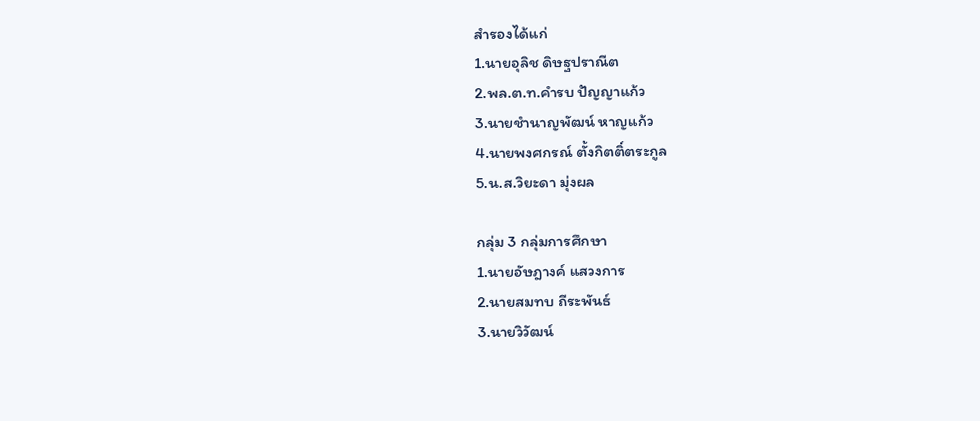สำรองได้แก่
1.นายอุลิช ดิษฐปราณีต
2.พล.ต.ท.คำรบ ปัญญาแก้ว
3.นายชำนาญพัฒน์ หาญแก้ว
4.นายพงศกรณ์ ตั้งกิตติ์ตระกูล
5.น.ส.วิยะดา มุ่งผล

กลุ่ม 3 กลุ่มการศึกษา
1.นายอัษฎางค์ แสวงการ
2.นายสมทบ ถีระพันธ์
3.นายวิวัฒน์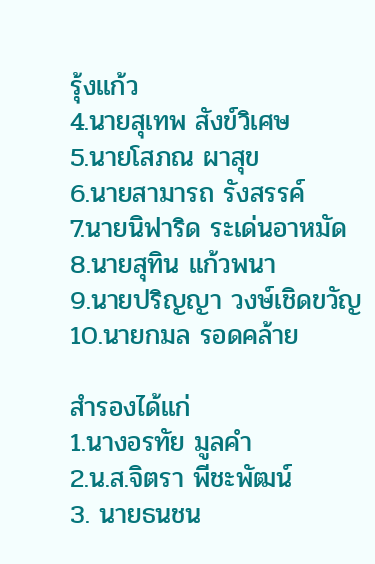รุ้งแก้ว
4.นายสุเทพ สังข์วิเศษ
5.นายโสภณ ผาสุข
6.นายสามารถ รังสรรค์
7.นายนิฟาริด ระเด่นอาหมัด
8.นายสุทิน แก้วพนา
9.นายปริญญา วงษ์เชิดขวัญ
10.นายกมล รอดคล้าย

สำรองได้แก่
1.นางอรทัย มูลคำ
2.น.ส.จิตรา พีชะพัฒน์
3. นายธนชน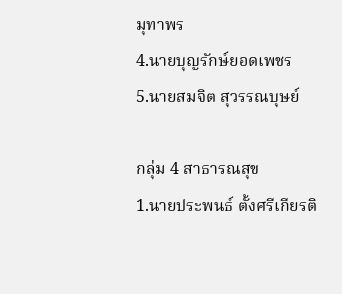มุทาพร
4.นายบุญรักษ์ยอดเพชร
5.นายสมจิต สุวรรณบุษย์

กลุ่ม 4 สาธารณสุข
1.นายประพนธ์ ตั้งศรีเกียรติ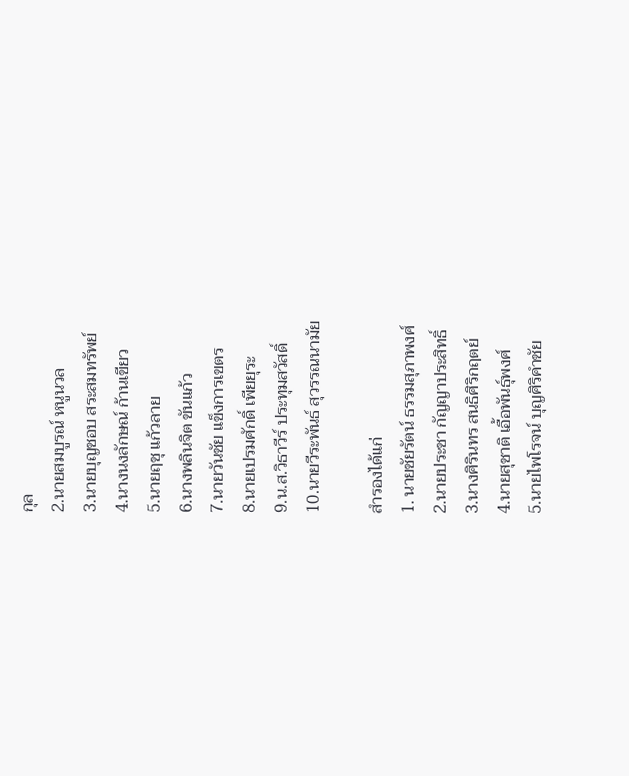กุล
2.นายสมบูรณ์ หนูนวล
3.นายบุญชอบ สระสมทรัพย์
4.นางนงลักษณ์ ก้านเขียว
5.นายฤชุ แก้วลาย
6.นางพลินจิต ขันแก้ว
7.นายวันชัย แข็งการเขตร
8.นายเปรมศักดิ์ เพียยุระ
9.น.ส.วิธาวีร์ ประทุมสวัสดิ์
10.นายวีระพันธ์ สุวรรณนามัย

สำรองได้แก่
1. นายชัยรัตน์ ธรรมสุภาพงศ์
2.นายประชา กัญญาประสิทธิ์
3.นางศิรินทร สนธิศิริกฤตย์
4.นายสุชาติ เอื้อพันธุ์พงศ์
5.นายไพโรจน์ บุญศิริคำชัย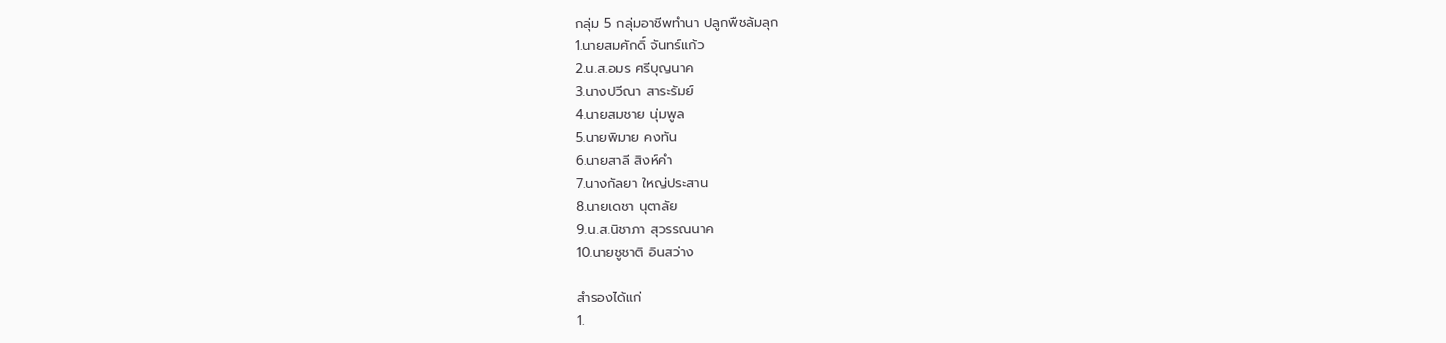กลุ่ม 5 กลุ่มอาชีพทำนา ปลูกพืชล้มลุก
1.นายสมศักดิ์ จันทร์แก้ว
2.น.ส.อมร ศรีบุญนาค
3.นางปวีณา สาระรัมย์
4.นายสมชาย นุ่มพูล
5.นายพิมาย คงทัน
6.นายสาลี สิงห์คำ
7.นางกัลยา ใหญ่ประสาน
8.นายเดชา นุตาลัย
9.น.ส.นิชาภา สุวรรณนาค
10.นายชูชาติ อินสว่าง

สำรองได้แก่
1.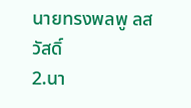นายทรงพลพู ลสวัสดิ์
2.นา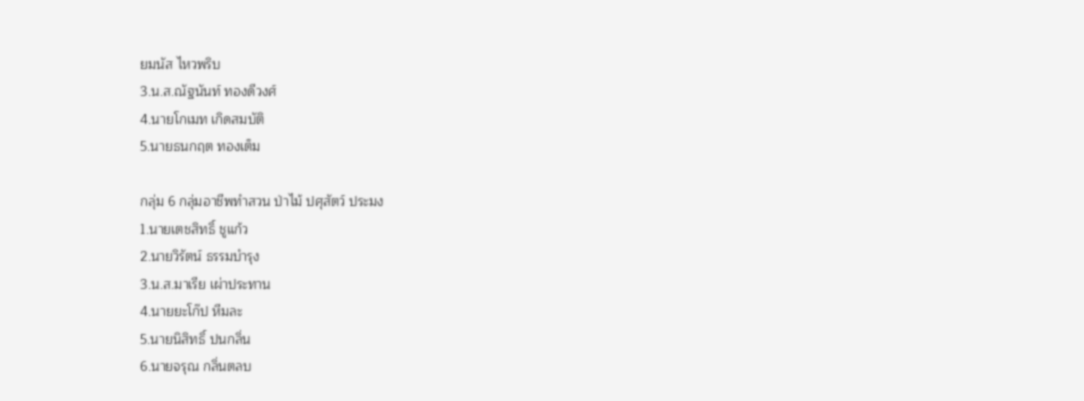ยมนัส ไหวพริบ
3.น.ส.ณัฐนันท์ ทองดีวงศ์
4.นายโกเมท เกิดสมบัติ
5.นายธนกฤต ทองเต็ม

กลุ่ม 6 กลุ่มอาชีพทำสวน ป่าไม้ ปศุสัตว์ ประมง
1.นายเตชสิทธิ์ ชูแก้ว
2.นายวิรัตน์ ธรรมบำรุง
3.น.ส.มาเรีย เผ่าประทาน
4.นายยะโก๊ป หีมละ
5.นายนิสิทธิ์ ปนกลิ่น
6.นายจรุณ กลิ่นตลบ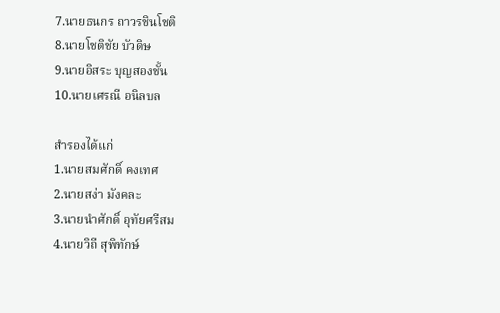7.นายธนกร ถาวรชินโชติ
8.นายโชติชัย บัวดิษ
9.นายอิสระ บุญสองชั้น
10.นายเศรณี อนิลบล

สำรองได้แก่
1.นายสมศักดิ์ คงเทศ
2.นายสง่า มังคละ
3.นายนำศักดิ์ อุทัยศรีสม
4.นายวิถี สุพิทักษ์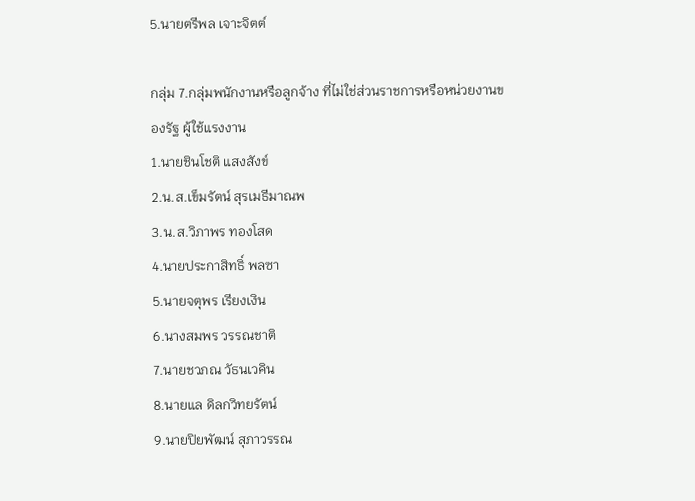5.นายตรีพล เจาะจิตต์

กลุ่ม 7.กลุ่มพนักงานหรือลูกจ้าง ที่ไม่ใช่ส่วนราชการหรือหน่วยงานของรัฐ ผู้ใช้แรงงาน
1.นายชินโชติ แสงสังข์
2.น.ส.เข็มรัตน์ สุรเมธีมาณพ
3.น.ส.วิภาพร ทองโสด
4.นายประกาสิทธิ์ พลซา
5.นายจตุพร เรียงเงิน
6.นางสมพร วรรณชาติ
7.นายชวภณ วัธนเวคิน
8.นายแล ดิลกวิทยรัตน์
9.นายปิยพัฒน์ สุภาวรรณ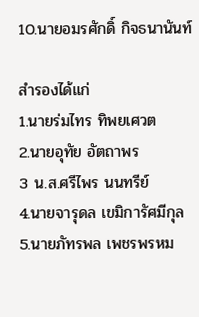10.นายอมรศักดิ์ กิจธนานันท์

สำรองได้แก่
1.นายร่มไทร ทิพยเศวต
2.นายอุทัย อัตถาพร
3 น.ส.ศรีไพร นนทรีย์
4.นายจารุดล เขมิการัศมีกุล
5.นายภัทรพล เพชรพรหม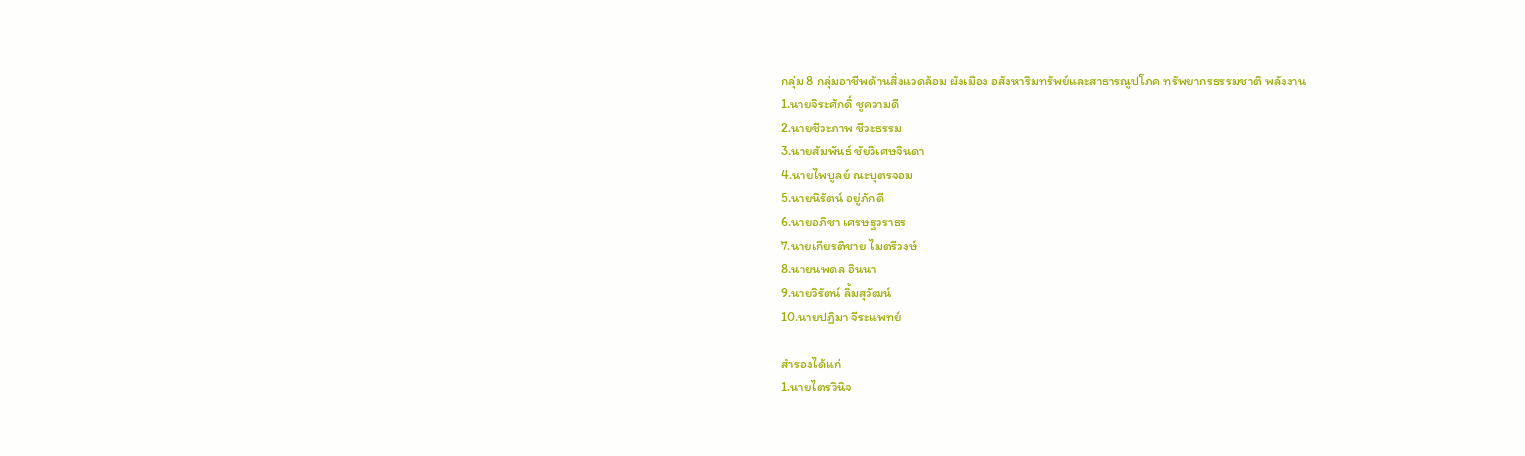กลุ่ม 8 กลุ่มอาชีพด้านสิ่งแวดล้อม ผังเมือง อสังหาริมทรัพย์และสาธารณูปโภค ทรัพยากรธรรมชาติ พลังงาน
1.นายจิระศักดิ์ ชูความดี
2.นายชีวะภาพ ชีวะธรรม
3.นายสัมพันธ์ ชัยวิเศษจินดา
4.นายไพบูลย์ ณะบุตรจอม
5.นายนิรัตน์ อยู่ภักดี
6.นายอภิชา เศรษฐวราธร
7.นายเกียรติชาย ไมตรีวงษ์
8.นายนพดล อินนา
9.นายวิรัตน์ ลิ้มสุวัฒน์
10.นายปฏิมา จีระแพทย์

สำรองได้แก่
1.นายไตรวินิจ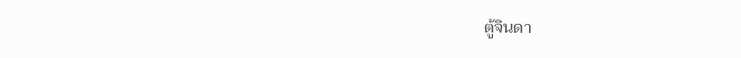ตู้จินดา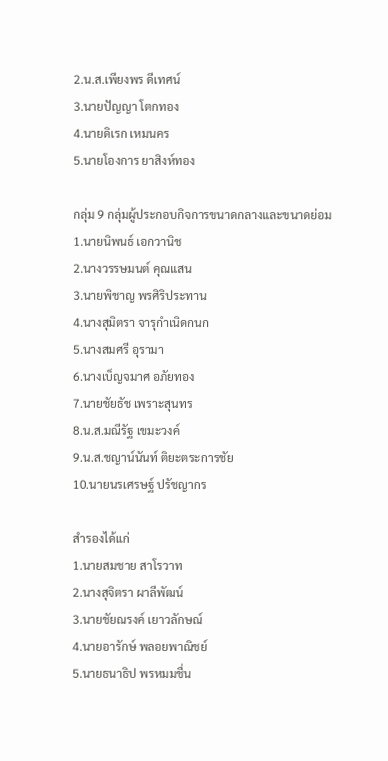2.น.ส.เพียงพร ดีเทศน์
3.นายปัญญา โตกทอง
4.นายดิเรก เหมนคร
5.นายโองการ ยาสิงห์ทอง

กลุ่ม 9 กลุ่มผู้ประกอบกิจการขนาดกลางและขนาดย่อม
1.นายนิพนธ์ เอกวานิช
2.นางวรรษมนต์ คุณแสน
3.นายพิชาญ พรศิริประทาน
4.นางสุมิตรา จารุกำเนิดกนก
5.นางสมศรี อุรามา
6.นางเบ็ญจมาศ อภัยทอง
7.นายชัยธัช เพราะสุนทร
8.น.ส.มณีรัฐ เขมะวงค์
9.น.ส.ชญาน์นันท์ ติยะตระการชัย
10.นายนรเศรษฐ์ ปรัชญากร

สำรองได้แก่
1.นายสมชาย สาโรวาท
2.นางสุจิตรา ผาลีพัฒน์
3.นายชัยณรงค์ เยาวลักษณ์
4.นายอารักษ์ พลอยพาณิชย์
5.นายธนาธิป พรหมมชื่น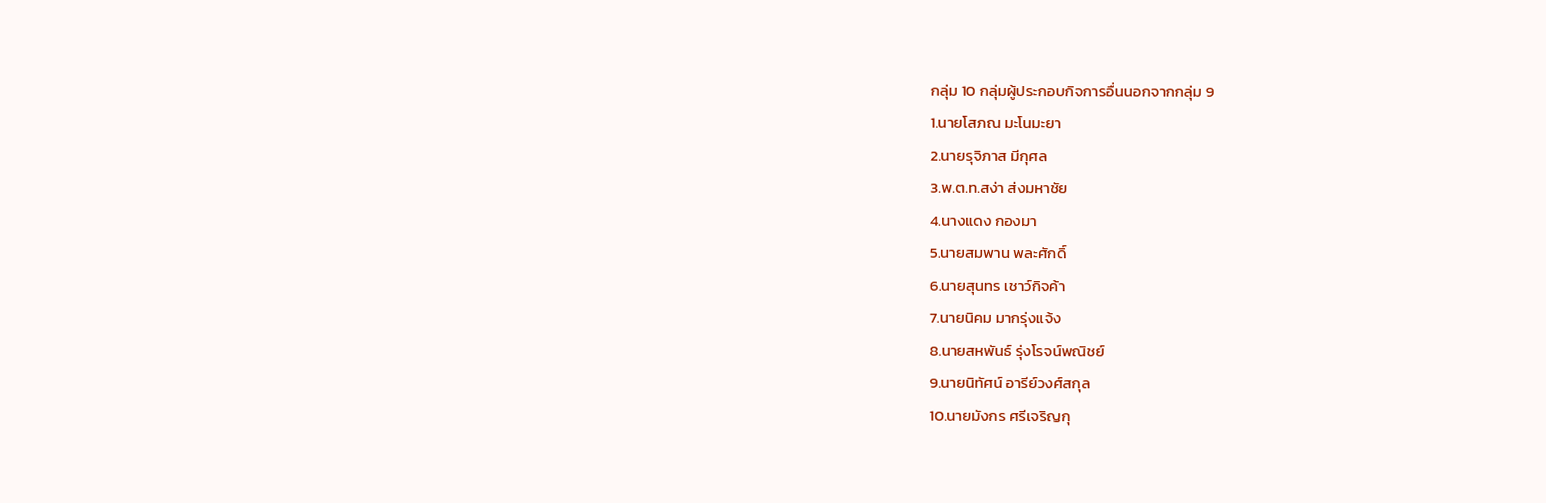กลุ่ม 10 กลุ่มผู้ประกอบกิจการอื่นนอกจากกลุ่ม 9
1.นายโสภณ มะโนมะยา
2.นายรุจิภาส มีกุศล
3.พ.ต.ท.สง่า ส่งมหาชัย
4.นางแดง กองมา
5.นายสมพาน พละศักดิ์
6.นายสุนทร เชาว์กิจค้า
7.นายนิคม มากรุ่งแจ้ง
8.นายสหพันธ์ รุ่งโรจน์พณิชย์
9.นายนิทัศน์ อารีย์วงศ์สกุล
10.นายมังกร ศรีเจริญกุ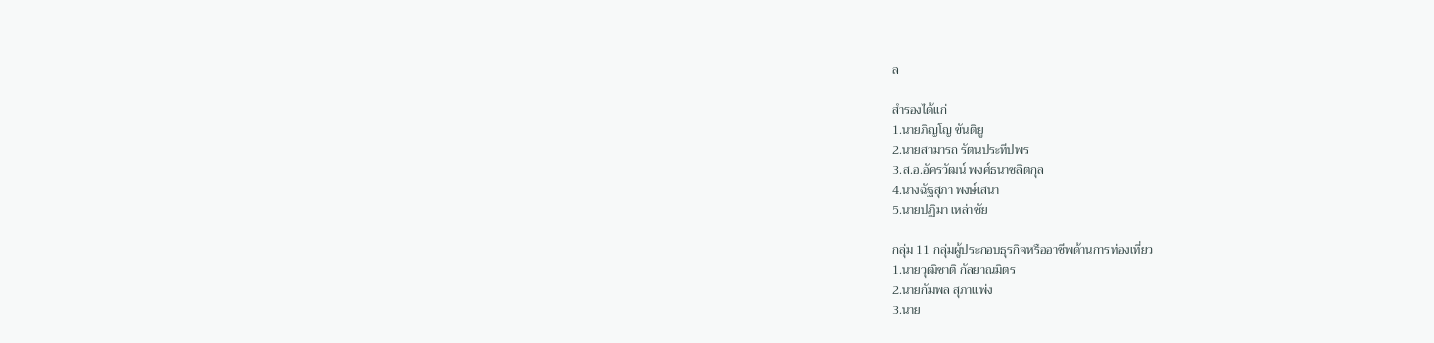ล

สำรองได้แก่
1.นายภิญโญ ขันติยู
2.นายสามารถ รัตนประทีปพร
3.ส.อ.อัครวัฒน์ พงศ์ธนาชลิตกุล
4.นางฉัฐสุภา พงษ์เสนา
5.นายปฏิมา เหล่าชัย

กลุ่ม 11 กลุ่มผู้ประกอบธุรกิจหรืออาชีพด้านการท่องเที่ยว
1.นายวุฒิชาติ กัลยาณมิตร
2.นายกัมพล สุภาแพ่ง
3.นาย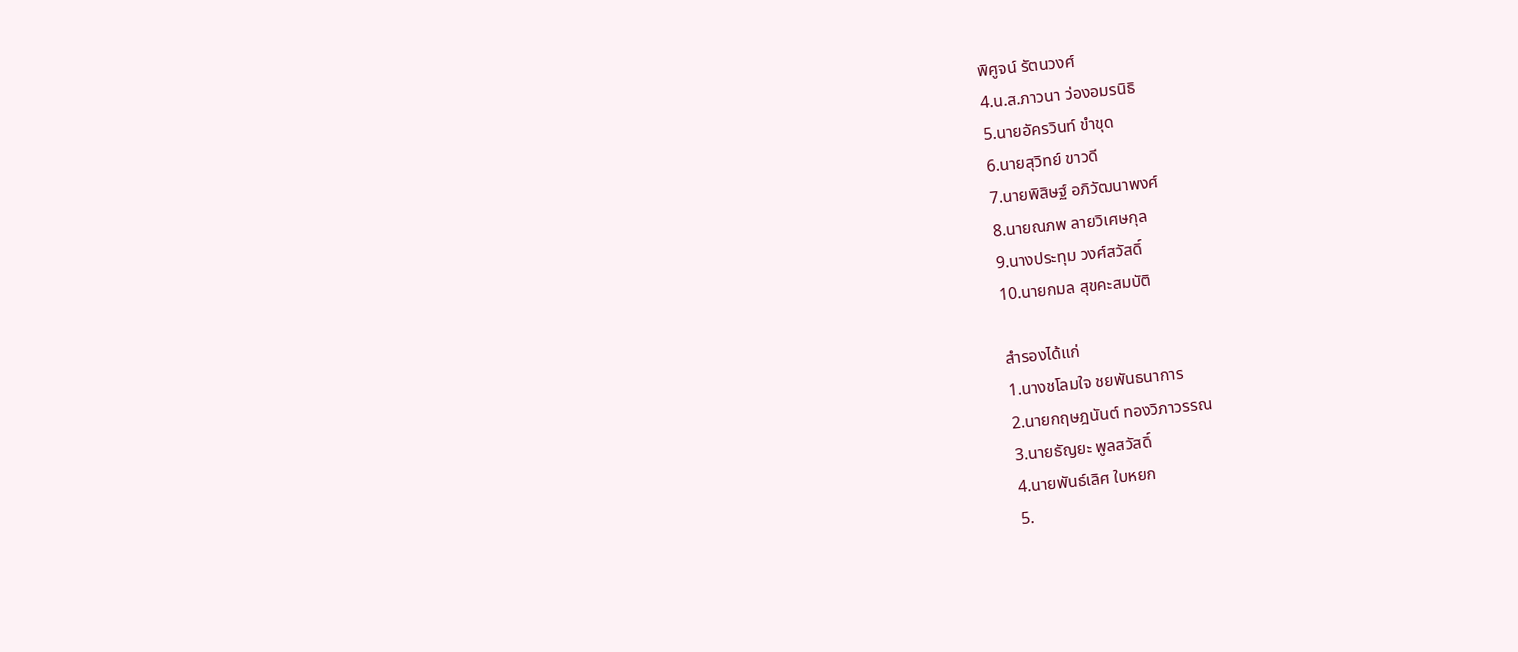พิศูจน์ รัตนวงศ์
4.น.ส.ภาวนา ว่องอมรนิธิ
5.นายอัครวินท์ ขำขุด
6.นายสุวิทย์ ขาวดี
7.นายพิสิษฐ์ อภิวัฒนาพงศ์
8.นายณภพ ลายวิเศษกุล
9.นางประทุม วงศ์สวัสดิ์
10.นายกมล สุขคะสมบัติ

สำรองได้แก่
1.นางชโลมใจ ชยพันธนาการ
2.นายกฤษฎนันต์ ทองวิภาวรรณ
3.นายธัญยะ พูลสวัสดิ์
4.นายพันธ์เลิศ ใบหยก
5.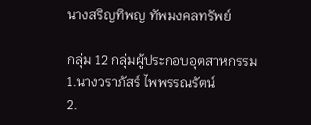นางสริญทิพญ ทัพมงคลทรัพย์

กลุ่ม 12 กลุ่มผู้ประกอบอุตสาหกรรม
1.นางวราภัสร์ ไพพรรณรัตน์
2.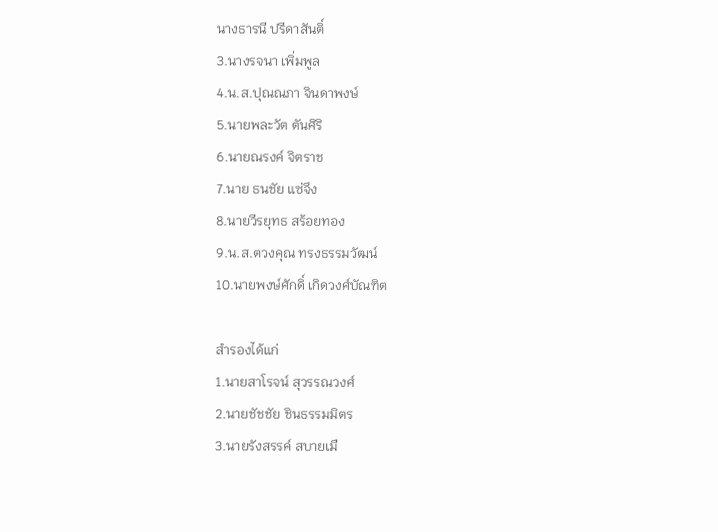นางธารนี ปรีดาสันติ์
3.นางรจนา เพิ่มพูล
4.น.ส.ปุณณภา จินดาพงษ์
5.นายพละวัต ตันศิริ
6.นายณรงค์ จิตราช
7.นาย ธนชัย แซ่จึง
8.นายวีรยุทธ สร้อยทอง
9.น.ส.ตวงคุณ ทรงธรรมวัฒน์
10.นายพงษ์ศักดิ์ เกิดวงศ์บัณฑิต

สำรองได้แก่
1.นายสาโรจน์ สุวรรณวงศ์
2.นายชัชชัย ชินธรรมมิตร
3.นายรังสรรค์ สบายเมื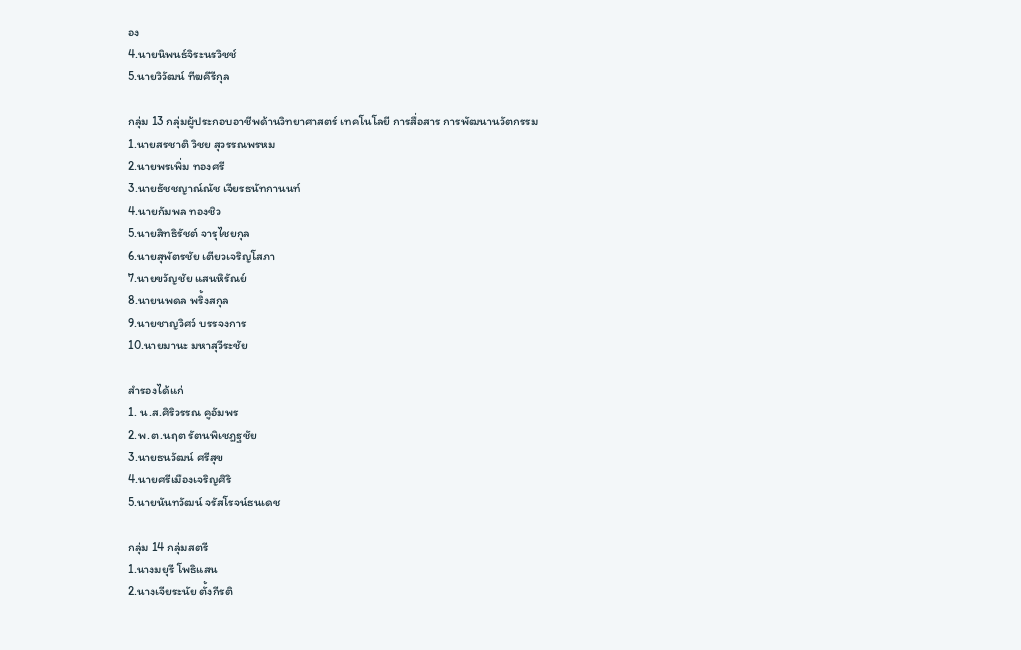อง
4.นายนิพนธ์จิระนรวิชช์
5.นายวิวัฒน์ ทีฆคีรีกุล

กลุ่ม 13 กลุ่มผู้ประกอบอาชีพด้านวิทยาศาสตร์ เทคโนโลยี การสื่อสาร การพัฒนานวัตกรรม
1.นายสรชาติ วิชย สุวรรณพรหม
2.นายพรเพิ่ม ทองศรี
3.นายธัชชญาณ์ณัช เจียรธนัทกานนท์
4.นายกัมพล ทองชิว
5.นายสิทธิรัชต์ จารุไชยกุล
6.นายสุพัตรชัย เตียวเจริญโสภา
7.นายขวัญชัย แสนหิรัณย์
8.นายนพดล พริ้งสกุล
9.นายชาญวิศว์ บรรจงการ
10.นายมานะ มหาสุวีระชัย

สำรองได้แก่
1. น.ส.ศิริวรรณ คูอัมพร
2.พ.ต.นฤต รัตนพิเชฎฐชัย
3.นายธนวัฒน์ ศรีสุข
4.นายศรีเมืองเจริญศิริ
5.นายนันทวัฒน์ จรัสโรจน์ธนเดช

กลุ่ม 14 กลุ่มสตรี
1.นางมยุรี โพธิแสน
2.นางเจียระนัย ตั้งกีรติ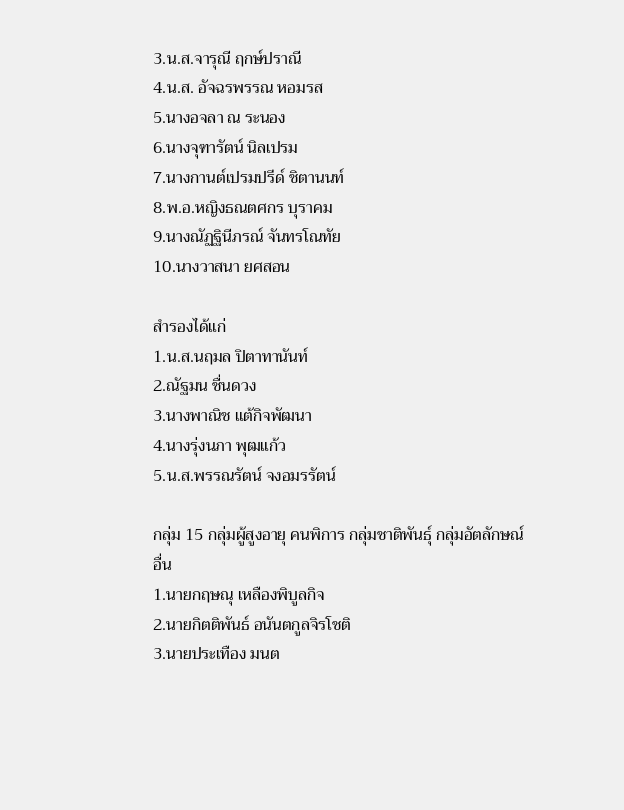3.น.ส.จารุณี ฤกษ์ปราณี
4.น.ส. อัจฉรพรรณ หอมรส
5.นางอจลา ณ ระนอง
6.นางจุฑารัตน์ นิลเปรม
7.นางกานต์เปรมปรีด์ ชิตานนท์
8.พ.อ.หญิงธณตศกร บุราคม
9.นางณัฏฐินีภรณ์ จันทรโณทัย
10.นางวาสนา ยศสอน

สำรองได้แก่
1.น.ส.นฤมล ปิตาทานันท์
2.ณัฐมน ชื่นดวง
3.นางพาณิช แต้กิจพัฒนา
4.นางรุ่งนภา พุฒแก้ว
5.น.ส.พรรณรัตน์ จงอมรรัตน์

กลุ่ม 15 กลุ่มผู้สูงอายุ คนพิการ กลุ่มชาติพันธุ์ กลุ่มอัตลักษณ์อื่น
1.นายกฤษณุ เหลืองพิบูลกิจ
2.นายกิตติพันธ์ อนันตกูลจิรโชติ
3.นายประเทือง มนต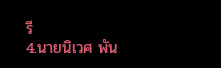รี
4.นายนิเวศ พัน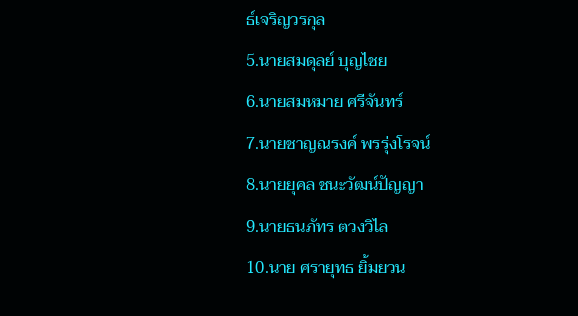ธ์เจริญวรกุล
5.นายสมดุลย์ บุญไชย
6.นายสมหมาย ศรีจันทร์
7.นายชาญณรงค์ พรรุ่งโรจน์
8.นายยุคล ชนะวัฒน์ปัญญา
9.นายธนภัทร ตวงวิไล
10.นาย ศรายุทธ ยิ้มยวน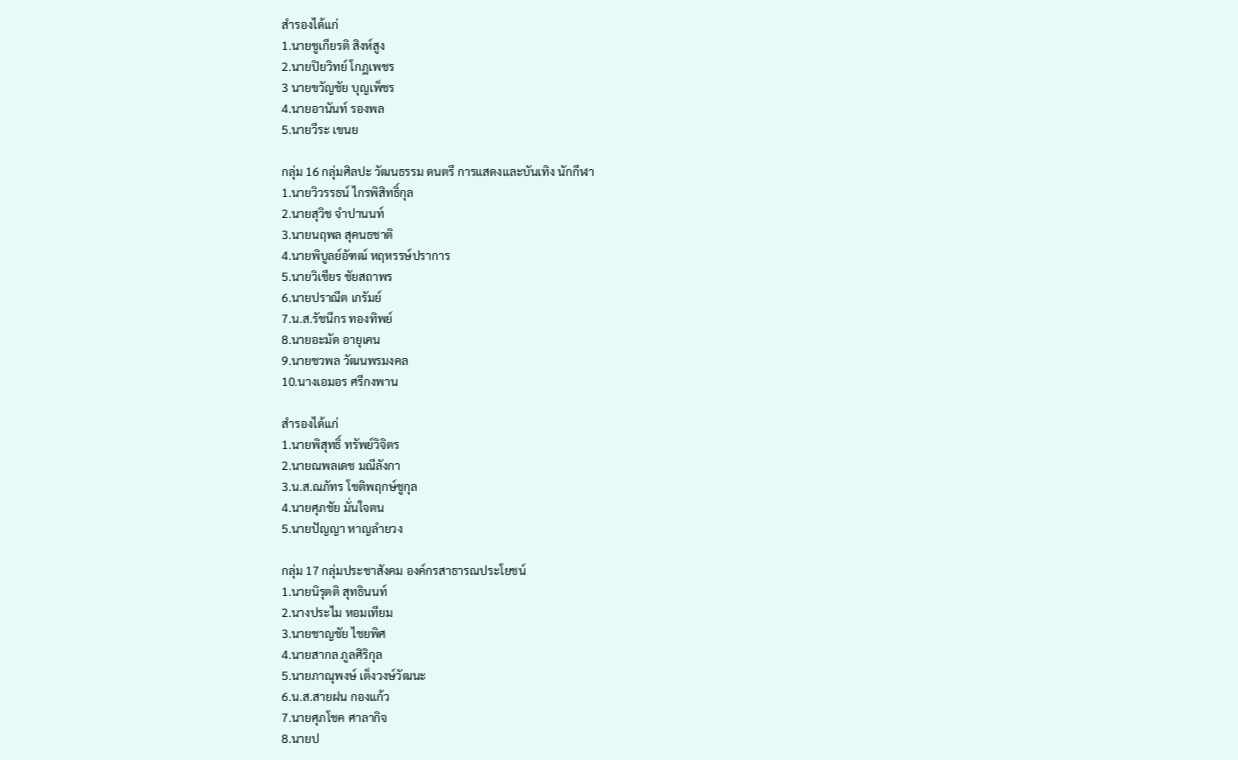สำรองได้แก่
1.นายชูเกียรติ สิงห์สูง
2.นายปิยวิทย์ โกฎเพชร
3 นายขวัญชัย บุญเพ็ชร
4.นายอานันท์ รองพล
5.นายวีระ เขนย

กลุ่ม 16 กลุ่มศิลปะ วัฒนธรรม ดนตรี การแสดงและบันเทิง นักกีฬา
1.นายวิวรรธน์ ไกรพิสิทธิ์กุล
2.นายสุวิช จำปานนท์
3.นายนฤพล สุคนธชาติ
4.นายพิบูลย์อัฑฒ์ หฤหรรษ์ปราการ
5.นายวิเชียร ชัยสถาพร
6.นายปราณีต เกรัมย์
7.น.ส.รัชนีกร ทองทิพย์
8.นายอะมัด อายุเคน
9.นายชวพล วัฒนพรมงคล
10.นางเอมอร ศรีกงพาน

สำรองได้แก่
1.นายพิสุทธิ์ ทรัพย์วิจิตร
2.นายณพลเดช มณีลังกา
3.น.ส.ณภัทร โชติพฤกษ์ชูกุล
4.นายศุภชัย มั่นใจตน
5.นายปัญญา หาญลำยวง

กลุ่ม 17 กลุ่มประชาสังคม องค์กรสาธารณประโยชน์
1.นายนิรุตติ สุทธินนท์
2.นางประไม หอมเทียม
3.นายชาญชัย ไชยพิศ
4.นายสากล ภูลศิริกุล
5.นายภาณุพงษ์ เต็งวงษ์วัฒนะ
6.น.ส.สายฝน กองแก้ว
7.นายศุภโชค ศาลากิจ
8.นายป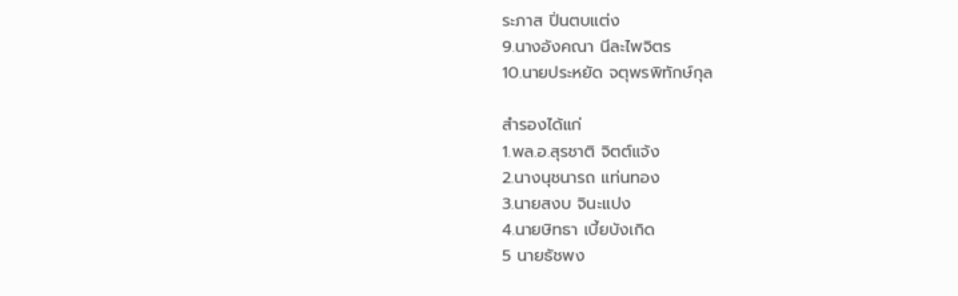ระภาส ปิ่นตบแต่ง
9.นางอังคณา นีละไพจิตร
10.นายประหยัด จตุพรพิทักษ์กุล

สำรองได้แก่
1.พล.อ.สุรชาติ จิตต์แจ้ง
2.นางนุชนารถ แท่นทอง
3.นายสงบ จินะแปง
4.นายษิทธา เบี้ยบังเกิด
5 นายธัชพง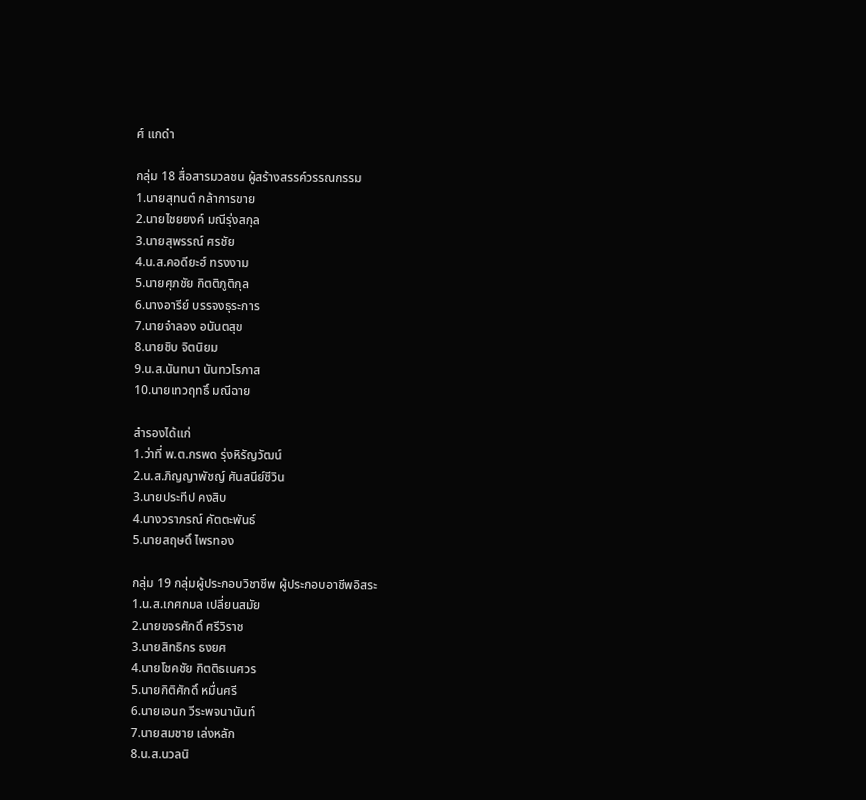ศ์ แกดำ

กลุ่ม 18 สื่อสารมวลชน ผู้สร้างสรรค์วรรณกรรม
1.นายสุทนต์ กล้าการขาย
2.นายไชยยงค์ มณีรุ่งสกุล
3.นายสุพรรณ์ ศรชัย
4.น.ส.คอดียะฮ์ ทรงงาม
5.นายศุภชัย กิตติภูติกุล
6.นางอารีย์ บรรจงธุระการ
7.นายจำลอง อนันตสุข
8.นายชิบ จิตนิยม
9.น.ส.นันทนา นันทวโรภาส
10.นายเทวฤทธิ์ มณีฉาย

สำรองได้แก่
1.ว่าที่ พ.ต.กรพด รุ่งหิรัญวัฒน์
2.น.ส.ภิญญาพัชญ์ ศันสนีย์ชีวิน
3.นายประทีป คงสิบ
4.นางวราภรณ์ คัตตะพันธ์
5.นายสฤษดิ์ ไพรทอง

กลุ่ม 19 กลุ่มผู้ประกอบวิชาชีพ ผู้ประกอบอาชีพอิสระ
1.น.ส.เกศกมล เปลี่ยนสมัย
2.นายขจรศักดิ์ ศรีวิราช
3.นายสิทธิกร ธงยศ
4.นายโชคชัย กิตติธเนศวร
5.นายกิติศักดิ์ หมื่นศรี
6.นายเอนก วีระพจนานันท์
7.นายสมชาย เล่งหลัก
8.น.ส.นวลนิ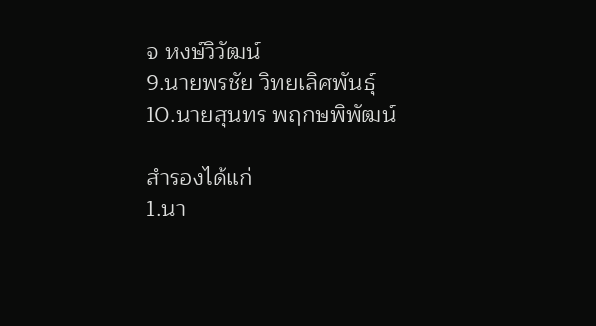จ หงษ์วิวัฒน์
9.นายพรชัย วิทยเลิศพันธุ์
10.นายสุนทร พฤกษพิพัฒน์

สำรองได้แก่
1.นา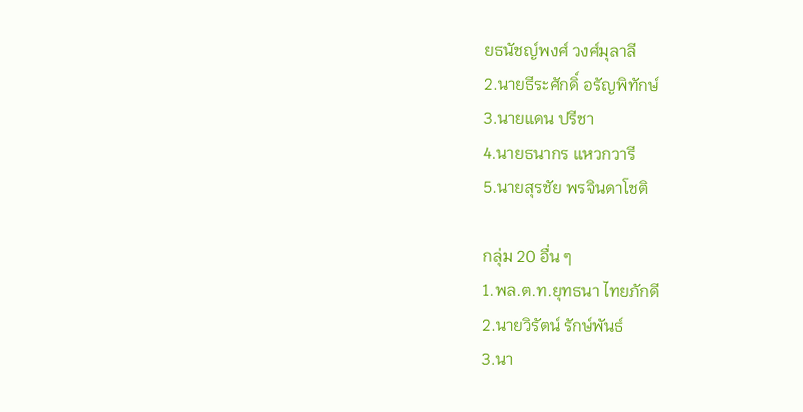ยธนัชญ์พงศ์ วงศ์มุลาลี
2.นายธีระศักดิ์ อรัญพิทักษ์
3.นายแดน ปรีชา
4.นายธนากร แหวกวารี
5.นายสุรชัย พรจินดาโชติ

กลุ่ม 20 อื่น ๆ
1.พล.ต.ท.ยุทธนา ไทยภักดี
2.นายวิรัตน์ รักษ์พันธ์
3.นา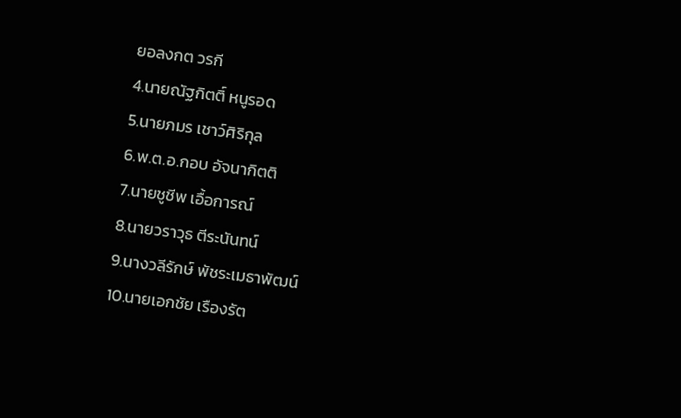ยอลงกต วรกี
4.นายณัฐกิตติ์ หนูรอด
5.นายภมร เชาว์ศิริกุล
6.พ.ต.อ.กอบ อัจนากิตติ
7.นายชูชีพ เอื้อการณ์
8.นายวราวุธ ตีระนันทน์
9.นางวลีรักษ์ พัชระเมธาพัฒน์
10.นายเอกชัย เรืองรัต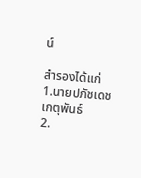น์

สำรองได้แก่
1.นายปภัชเดช เกตุพันธ์
2.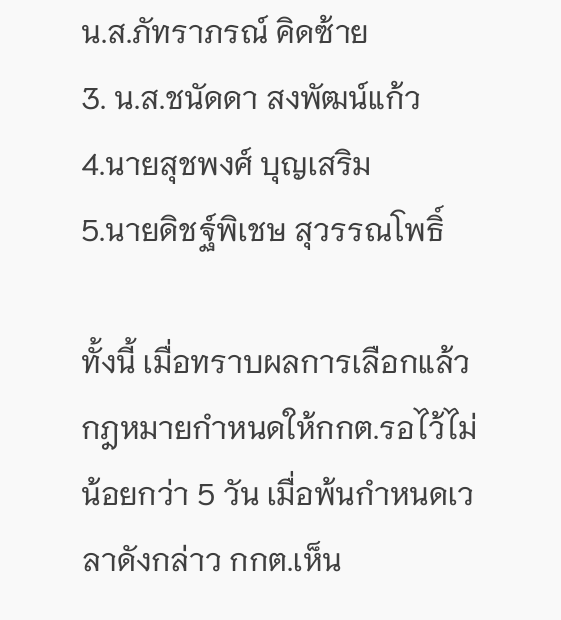น.ส.ภัทราภรณ์ คิดซ้าย
3. น.ส.ชนัดดา สงพัฒน์แก้ว
4.นายสุชพงศ์ บุญเสริม
5.นายดิชฐ์พิเชษ สุวรรณโพธิ์

ทั้งนี้ เมื่อทราบผลการเลือกแล้วกฎหมายกำหนดให้กกต.รอไว้ไม่น้อยกว่า 5 วัน เมื่อพ้นกำหนดเวลาดังกล่าว กกต.เห็น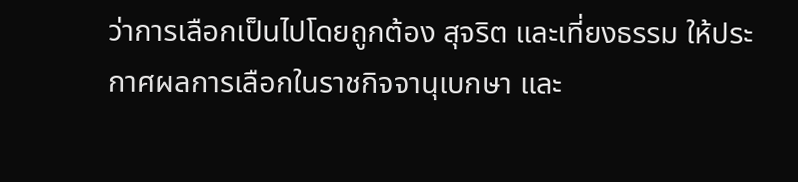ว่าการเลือกเป็นไปโดยถูกต้อง สุจริต และเที่ยงธรรม ให้ประกาศผลการเลือกในราชกิจจานุเบกษา และ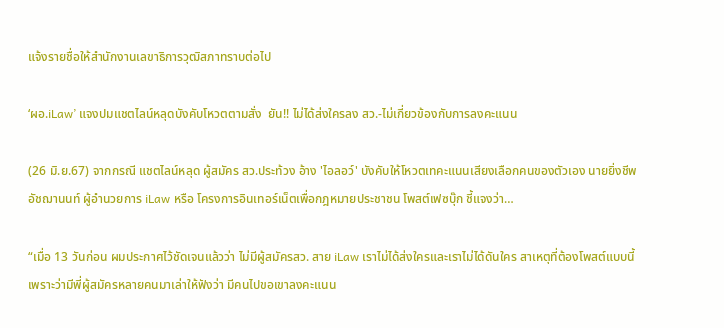แจ้งรายชื่อให้สำนักงานเลขาธิการวุฒิสภาทราบต่อไป

‘ผอ.iLaw’ แจงปมแชตไลน์หลุดบังคับโหวตตามสั่ง  ยัน!! ไม่ได้ส่งใครลง สว.-ไม่เกี่ยวข้องกับการลงคะแนน

(26 มิ.ย.67) จากกรณี แชตไลน์หลุด ผู้สมัคร สว.ประท้วง อ้าง 'ไอลอว์' บังคับให้โหวตเทคะแนนเสียงเลือกคนของตัวเอง นายยิ่งชีพ อัชฌานนท์ ผู้อำนวยการ iLaw หรือ โครงการอินเทอร์เน็ตเพื่อกฎหมายประชาชน โพสต์เฟซบุ๊ก ชี้แจงว่า…

“เมื่อ 13 วันก่อน ผมประกาศไว้ชัดเจนแล้วว่า ไม่มีผู้สมัครสว. สาย iLaw เราไม่ได้ส่งใครและเราไม่ได้ดันใคร สาเหตุที่ต้องโพสต์แบบนี้เพราะว่ามีพี่ผู้สมัครหลายคนมาเล่าให้ฟังว่า มีคนไปขอเขาลงคะแนน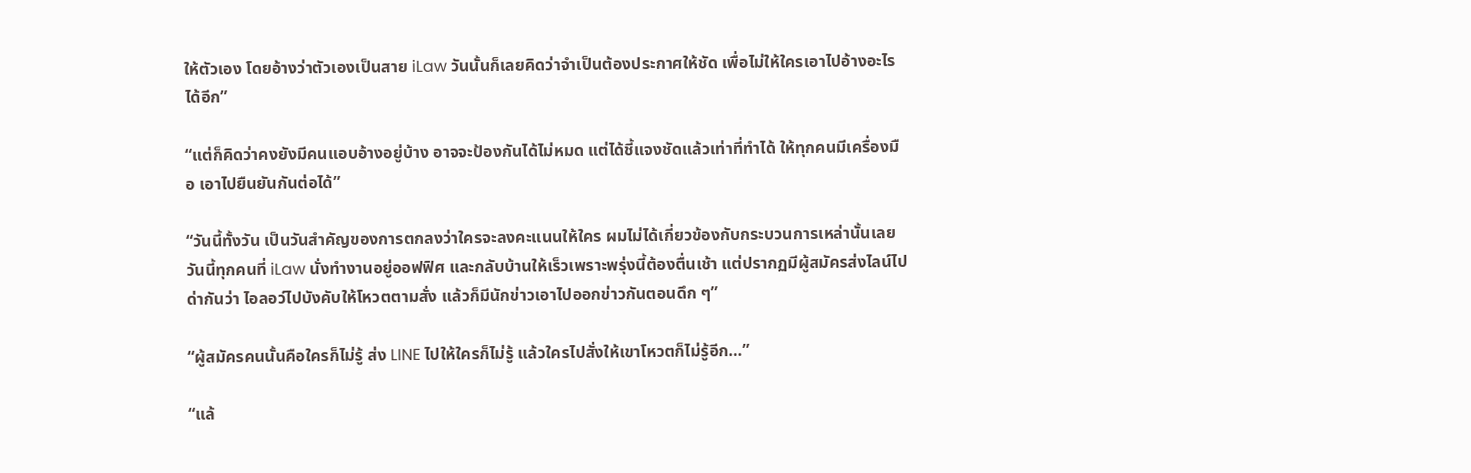ให้ตัวเอง โดยอ้างว่าตัวเองเป็นสาย iLaw วันนั้นก็เลยคิดว่าจำเป็นต้องประกาศให้ชัด เพื่อไม่ให้ใครเอาไปอ้างอะไรได้อีก”

“แต่ก็คิดว่าคงยังมีคนแอบอ้างอยู่บ้าง อาจจะป้องกันได้ไม่หมด แต่ได้ชี้แจงชัดแล้วเท่าที่ทำได้ ให้ทุกคนมีเครื่องมือ เอาไปยืนยันกันต่อได้”

“วันนี้ทั้งวัน เป็นวันสำคัญของการตกลงว่าใครจะลงคะแนนให้ใคร ผมไม่ได้เกี่ยวข้องกับกระบวนการเหล่านั้นเลย วันนี้ทุกคนที่ iLaw นั่งทำงานอยู่ออฟฟิศ และกลับบ้านให้เร็วเพราะพรุ่งนี้ต้องตื่นเช้า แต่ปรากฏมีผู้สมัครส่งไลน์ไปด่ากันว่า ไอลอว์ไปบังคับให้โหวตตามสั่ง แล้วก็มีนักข่าวเอาไปออกข่าวกันตอนดึก ๆ”

“ผู้สมัครคนนั้นคือใครก็ไม่รู้ ส่ง LINE ไปให้ใครก็ไม่รู้ แล้วใครไปสั่งให้เขาโหวตก็ไม่รู้อีก…”

“แล้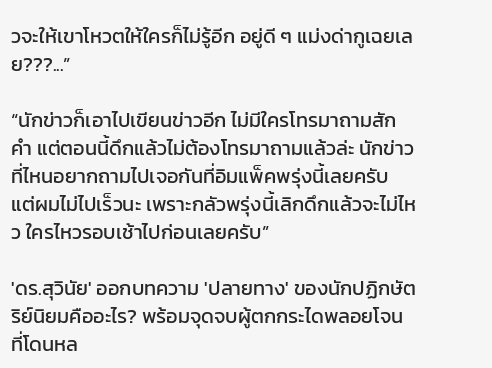วจะให้เขาโหวตให้ใครก็ไม่รู้อีก อยู่ดี ๆ แม่งด่ากูเฉยเลย???...”

“นักข่าวก็เอาไปเขียนข่าวอีก ไม่มีใครโทรมาถามสักคำ แต่ตอนนี้ดึกแล้วไม่ต้องโทรมาถามแล้วล่ะ นักข่าวที่ไหนอยากถามไปเจอกันที่อิมแพ็คพรุ่งนี้เลยครับ แต่ผมไม่ไปเร็วนะ เพราะกลัวพรุ่งนี้เลิกดึกแล้วจะไม่ไหว ใครไหวรอบเช้าไปก่อนเลยครับ”

'ดร.สุวินัย' ออกบทความ 'ปลายทาง' ของนักปฏิกษัตริย์นิยมคืออะไร? พร้อมจุดจบผู้ตกกระไดพลอยโจน ที่โดนหล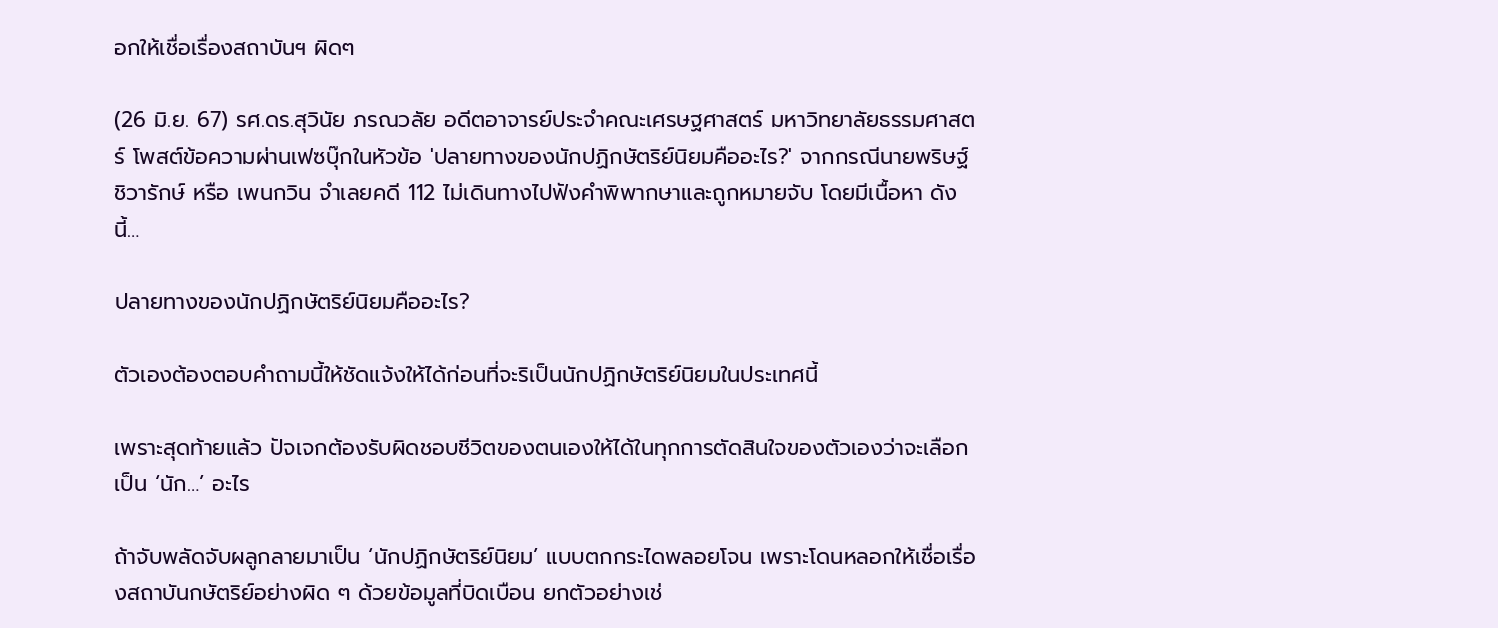อกให้เชื่อเรื่องสถาบันฯ ผิดๆ

(26 มิ.ย. 67) รศ.ดร.สุวินัย ภรณวลัย อดีตอาจารย์ประจำคณะเศรษฐศาสตร์ มหาวิทยาลัยธรรมศาสตร์ โพสต์ข้อความผ่านเฟซบุ๊กในหัวข้อ 'ปลายทางของนักปฏิกษัตริย์นิยมคืออะไร?' จากกรณีนายพริษฐ์ ชิวารักษ์ หรือ เพนกวิน จำเลยคดี 112 ไม่เดินทางไปฟังคำพิพากษาและถูกหมายจับ โดยมีเนื้อหา ดังนี้…

ปลายทางของนักปฏิกษัตริย์นิยมคืออะไร?

ตัวเองต้องตอบคำถามนี้ให้ชัดแจ้งให้ได้ก่อนที่จะริเป็นนักปฏิกษัตริย์นิยมในประเทศนี้

เพราะสุดท้ายแล้ว ปัจเจกต้องรับผิดชอบชีวิตของตนเองให้ได้ในทุกการตัดสินใจของตัวเองว่าจะเลือกเป็น ‘นัก…’ อะไร

ถ้าจับพลัดจับผลูกลายมาเป็น ‘นักปฏิกษัตริย์นิยม’ แบบตกกระไดพลอยโจน เพราะโดนหลอกให้เชื่อเรื่องสถาบันกษัตริย์อย่างผิด ๆ ด้วยข้อมูลที่บิดเบือน ยกตัวอย่างเช่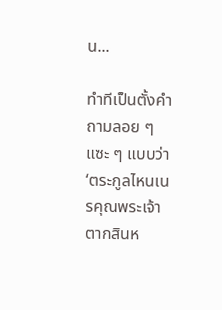น...

ทำทีเป็นตั้งคำถามลอย ๆ แซะ ๆ แบบว่า ‘ตระกูลไหนเนรคุณพระเจ้าตากสินห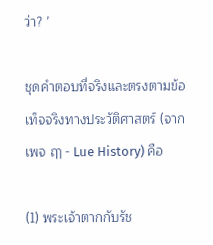ว่า? ’

ชุดคำตอบที่จริงและตรงตามข้อเท็จจริงทางประวัติศาสตร์ (จากเพจ ฤๅ - Lue History) คือ

(1) พระเจ้าตากกับรัช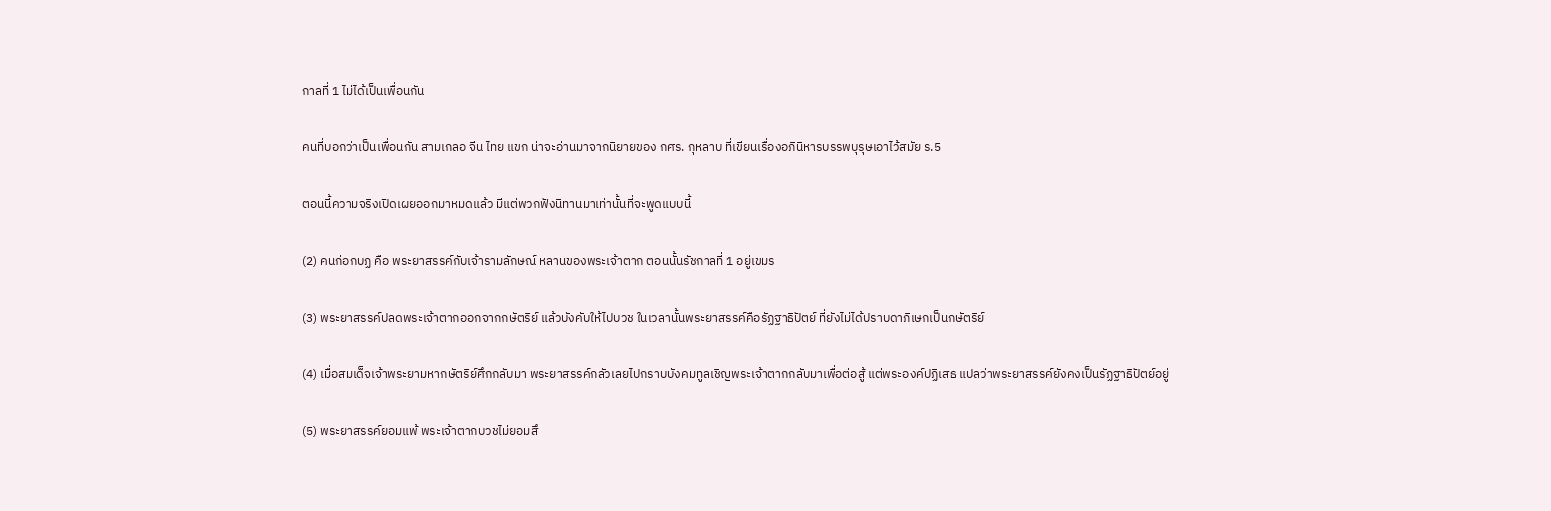กาลที่ 1 ไม่ได้เป็นเพื่อนกัน

คนที่บอกว่าเป็นเพื่อนกัน สามเกลอ จีน ไทย แขก น่าจะอ่านมาจากนิยายของ กศร. กุหลาบ ที่เขียนเรื่องอภินิหารบรรพบุรุษเอาไว้สมัย ร.5

ตอนนี้ความจริงเปิดเผยออกมาหมดแล้ว มีแต่พวกฟังนิทานมาเท่านั้นที่จะพูดแบบนี้

(2) คนก่อกบฏ คือ พระยาสรรค์กับเจ้ารามลักษณ์ หลานของพระเจ้าตาก ตอนนั้นรัชกาลที่ 1 อยู่เขมร

(3) พระยาสรรค์ปลดพระเจ้าตากออกจากกษัตริย์ แล้วบังคับให้ไปบวช ในเวลานั้นพระยาสรรค์คือรัฏฐาธิปัตย์ ที่ยังไม่ได้ปราบดาภิเษกเป็นกษัตริย์

(4) เมื่อสมเด็จเจ้าพระยามหากษัตริย์ศึกกลับมา พระยาสรรค์กลัวเลยไปกราบบังคมทูลเชิญพระเจ้าตากกลับมาเพื่อต่อสู้ แต่พระองค์ปฏิเสธ แปลว่าพระยาสรรค์ยังคงเป็นรัฏฐาธิปัตย์อยู่

(5) พระยาสรรค์ยอมแพ้ พระเจ้าตากบวชไม่ยอมสึ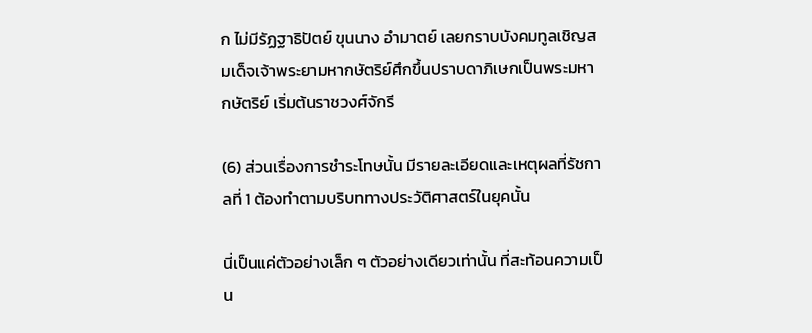ก ไม่มีรัฏฐาธิปัตย์ ขุนนาง อำมาตย์ เลยกราบบังคมทูลเชิญสมเด็จเจ้าพระยามหากษัตริย์ศึกขึ้นปราบดาภิเษกเป็นพระมหากษัตริย์ เริ่มต้นราชวงศ์จักรี

(6) ส่วนเรื่องการชำระโทษนั้น มีรายละเอียดและเหตุผลที่รัชกาลที่ 1 ต้องทำตามบริบททางประวัติศาสตร์ในยุคนั้น

นี่เป็นแค่ตัวอย่างเล็ก ๆ ตัวอย่างเดียวเท่านั้น ที่สะท้อนความเป็น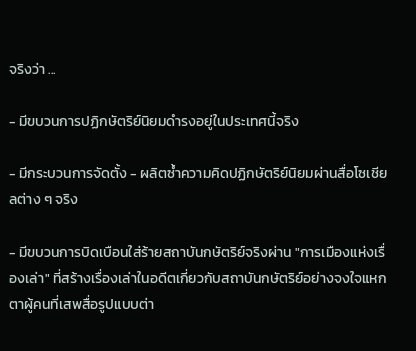จริงว่า ...

- มีขบวนการปฏิกษัตริย์นิยมดำรงอยู่ในประเทศนี้จริง

- มีกระบวนการจัดตั้ง - ผลิตซ้ำความคิดปฏิกษัตริย์นิยมผ่านสื่อโซเชียลต่าง ๆ จริง

- มีขบวนการบิดเบือนใส่ร้ายสถาบันกษัตริย์จริงผ่าน "การเมืองแห่งเรื่องเล่า" ที่สร้างเรื่องเล่าในอดีตเกี่ยวกับสถาบันกษัตริย์อย่างจงใจแหกตาผู้คนที่เสพสื่อรูปแบบต่า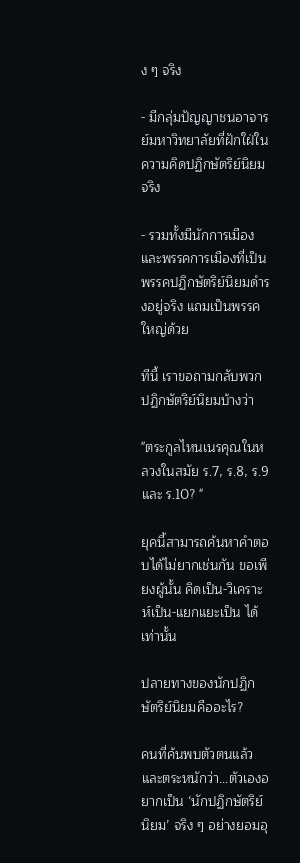ง ๆ จริง

- มีกลุ่มปัญญาชนอาจารย์มหาวิทยาลัยที่ฝักใฝ่ในความคิดปฏิกษัตริย์นิยมจริง

- รวมทั้งมีนักการเมืองและพรรคการเมืองที่เป็นพรรคปฏิกษัตริย์นิยมดำรงอยู่จริง แถมเป็นพรรคใหญ่ด้วย

ทีนี้ เราขอถามกลับพวกปฏิกษัตริย์นิยมบ้างว่า

"ตระกูลไหนเนรคุณในหลวงในสมัย ร.7, ร.8, ร.9 และ ร.10? "

ยุคนี้สามารถค้นหาคำตอบได้ไม่ยากเช่นกัน ขอเพียงผู้นั้น คิดเป็น-วิเคราะห์เป็น-แยกแยะเป็น ได้เท่านั้น

ปลายทางของนักปฏิกษัตริย์นิยมคืออะไร?

คนที่ค้นพบตัวตนแล้วและตระหนักว่า...ตัวเองอยากเป็น ‘นักปฏิกษัตริย์นิยม’ จริง ๆ อย่างยอมอุ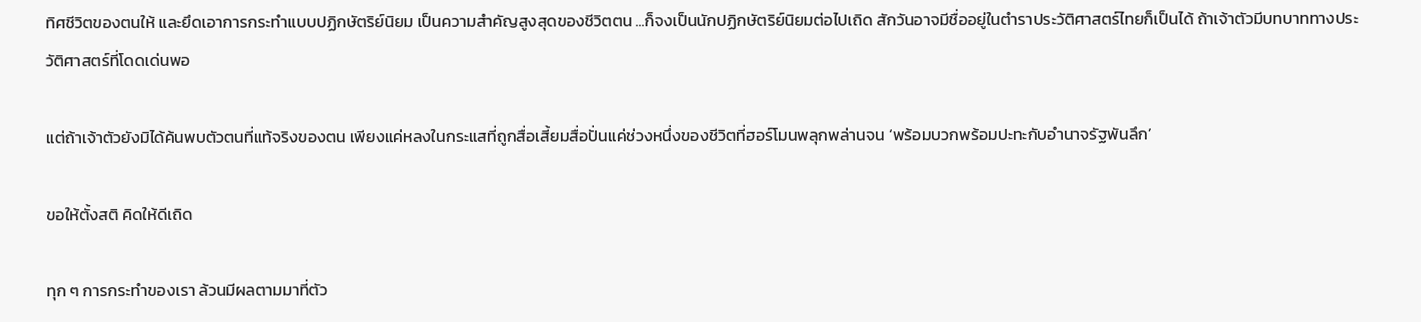ทิศชีวิตของตนให้ และยึดเอาการกระทำแบบปฏิกษัตริย์นิยม เป็นความสำคัญสูงสุดของชีวิตตน ...ก็จงเป็นนักปฏิกษัตริย์นิยมต่อไปเถิด สักวันอาจมีชื่ออยู่ในตำราประวัติศาสตร์ไทยก็เป็นได้ ถ้าเจ้าตัวมีบทบาททางประวัติศาสตร์ที่โดดเด่นพอ

แต่ถ้าเจ้าตัวยังมิได้ค้นพบตัวตนที่แท้จริงของตน เพียงแค่หลงในกระแสที่ถูกสื่อเสี้ยมสื่อปั่นแค่ช่วงหนึ่งของชีวิตที่ฮอร์โมนพลุกพล่านจน ‘พร้อมบวกพร้อมปะทะกับอำนาจรัฐพันลึก’

ขอให้ตั้งสติ คิดให้ดีเถิด

ทุก ๆ การกระทำของเรา ล้วนมีผลตามมาที่ตัว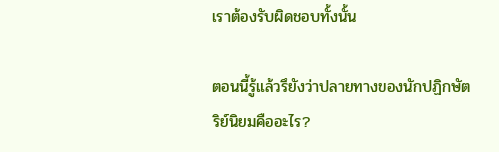เราต้องรับผิดชอบทั้งนั้น

ตอนนี้รู้แล้วรึยังว่าปลายทางของนักปฏิกษัตริย์นิยมคืออะไร?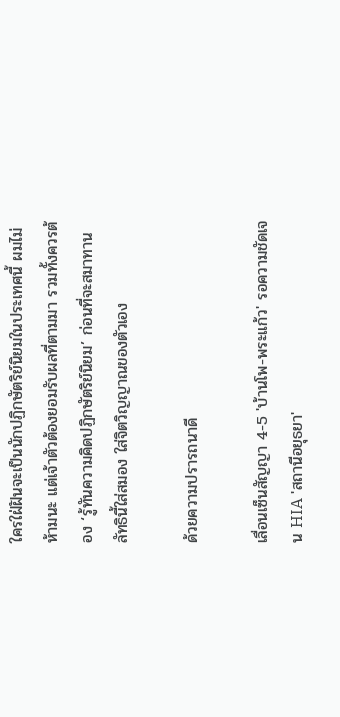ใครใฝ่ฝันจะเป็นนักปฏิกษัตริย์นิยมในประเทศนี้ ผมไม่ห้ามนะ แต่เจ้าตัวต้องยอมรับผลที่ตามมา รวมทั้งควรต้อง ‘รู้ทันความคิดปฏิกษัตริย์นิยม’ ก่อนที่จะสมาทานลัทธินี้ใส่สมอง ใส่จิตวิญญาณของตัวเอง

ด้วยความปรารถนาดี

เลื่อนเซ็นสัญญา 4-5 'บ้านโพ-พระแก้ว' รอความชัดเจน HIA 'สถานีอยุธยา'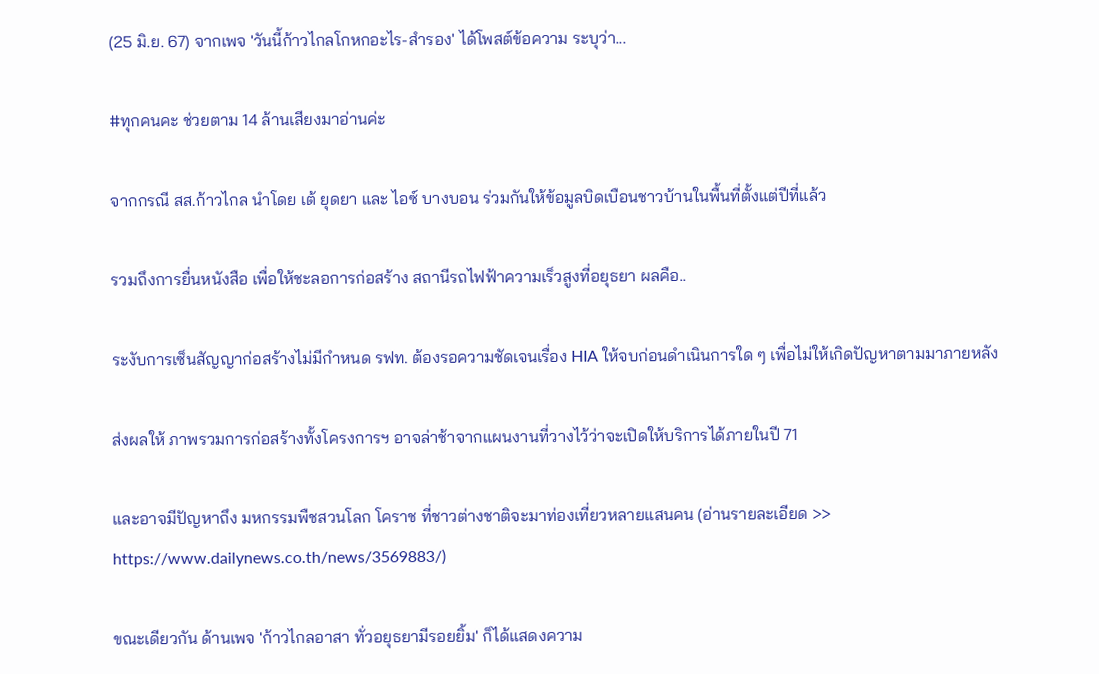(25 มิ.ย. 67) จากเพจ 'วันนี้ก้าวไกลโกหกอะไร-สำรอง' ได้โพสต์ข้อความ ระบุว่า...

#ทุกคนคะ ช่วยตาม 14 ล้านเสียงมาอ่านค่ะ

จากกรณี สส.ก้าวไกล นำโดย เต้ ยุดยา และ ไอซ์ บางบอน ร่วมกันให้ข้อมูลบิดเบือนชาวบ้านในพื้นที่ตั้งแต่ปีที่แล้ว

รวมถึงการยื่นหนังสือ เพื่อให้ชะลอการก่อสร้าง สถานีรถไฟฟ้าความเร็วสูงที่อยุธยา ผลคือ..

ระงับการเซ็นสัญญาก่อสร้างไม่มีกำหนด รฟท. ต้องรอความชัดเจนเรื่อง HIA ให้จบก่อนดำเนินการใด ๆ เพื่อไม่ให้เกิดปัญหาตามมาภายหลัง

ส่งผลให้ ภาพรวมการก่อสร้างทั้งโครงการฯ อาจล่าช้าจากแผนงานที่วางไว้ว่าจะเปิดให้บริการได้ภายในปี 71

และอาจมีปัญหาถึง มหกรรมพืชสวนโลก โคราช ที่ชาวต่างชาติจะมาท่องเที่ยวหลายแสนคน (อ่านรายละเอียด >> https://www.dailynews.co.th/news/3569883/)

ขณะเดียวกัน ด้านเพจ 'ก้าวไกลอาสา ทั่วอยุธยามีรอยยิ้ม' ก็ได้แสดงความ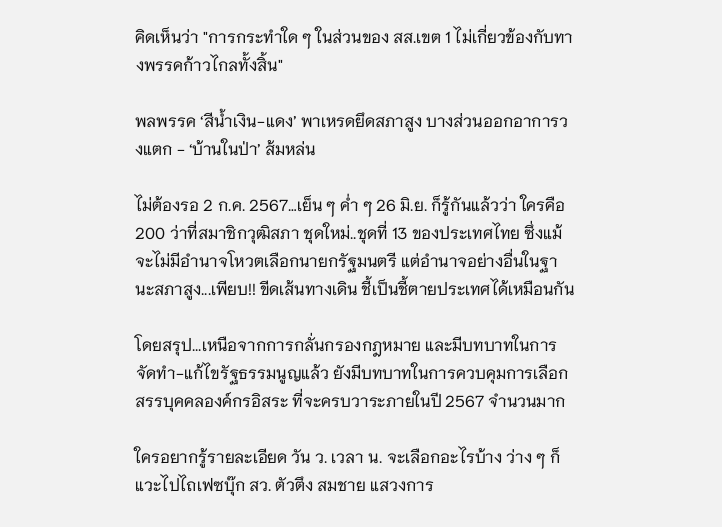คิดเห็นว่า "การกระทำใด ๆ ในส่วนของ สส.เขต 1 ไม่เกี่ยวข้องกับทางพรรคก้าวไกลทั้งสิ้น"

พลพรรค ‘สีน้ำเงิน-แดง’ พาเหรดยึดสภาสูง บางส่วนออกอาการวงแตก - ‘บ้านในป่า’ ส้มหล่น

ไม่ต้องรอ 2 ก.ค. 2567…เย็น ๆ ค่ำ ๆ 26 มิ.ย. ก็รู้กันแล้วว่า ใครคือ 200 ว่าที่สมาชิกวุฒิสภา ชุดใหม่..ชุดที่ 13 ของประเทศไทย ซึ่งแม้จะไม่มีอำนาจโหวตเลือกนายกรัฐมนตรี แต่อำนาจอย่างอื่นในฐานะสภาสูง...เพียบ!! ขีดเส้นทางเดิน ชี้เป็นชี้ตายประเทศได้เหมือนกัน

โดยสรุป...เหนือจากการกลั่นกรองกฎหมาย และมีบทบาทในการจัดทำ-แก้ไขรัฐธรรมนูญแล้ว ยังมีบทบาทในการควบคุมการเลือกสรรบุคคลองค์กรอิสระ ที่จะครบวาระภายในปี 2567 จำนวนมาก

ใครอยากรู้รายละเอียด วัน ว. เวลา น. จะเลือกอะไรบ้าง ว่าง ๆ ก็แวะไปไถเฟซบุ๊ก สว. ตัวตึง สมชาย แสวงการ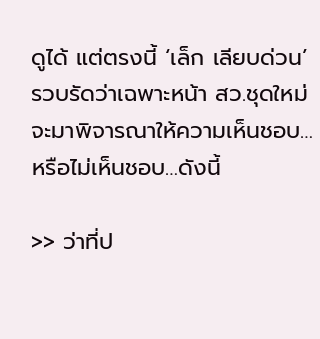ดูได้ แต่ตรงนี้ ‘เล็ก เลียบด่วน’ รวบรัดว่าเฉพาะหน้า สว.ชุดใหม่จะมาพิจารณาให้ความเห็นชอบ…หรือไม่เห็นชอบ…ดังนี้

>> ว่าที่ป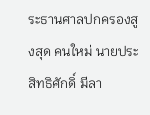ระธานศาลปกครองสูงสุด คนใหม่ นายประสิทธิศักดิ์ มีลา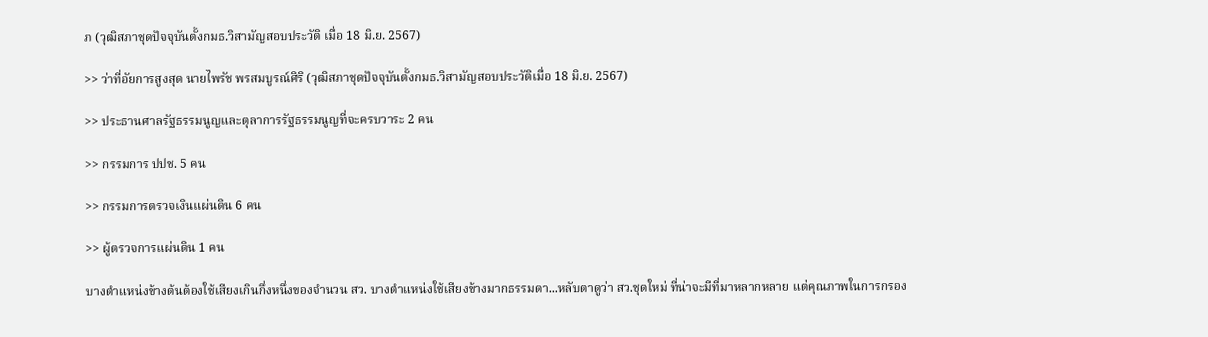ภ (วุฒิสภาชุดปัจจุบันตั้งกมธ.วิสามัญสอบประวัติ เมื่อ 18 มิ.ย. 2567)

>> ว่าที่อัยการสูงสุด นายไพรัช พรสมบูรณ์ศิริ (วุฒิสภาชุดปัจจุบันตั้งกมธ.วิสามัญสอบประวัติเมื่อ 18 มิ.ย. 2567)

>> ประธานศาลรัฐธรรมนูญและตุลาการรัฐธรรมนูญที่จะครบวาระ 2 คน

>> กรรมการ ปปช. 5 คน

>> กรรมการตรวจเงินแผ่นดิน 6 คน

>> ผู้ตรวจการแผ่นดิน 1 คน

บางตำแหน่งข้างต้นต้องใช้เสียงเกินกึ่งหนึ่งของจำนวน สว. บางตำแหน่งใช้เสียงข้างมากธรรมดา...หลับตาดูว่า สว.ชุดใหม่ ที่น่าจะมีที่มาหลากหลาย แต่คุณภาพในการกรอง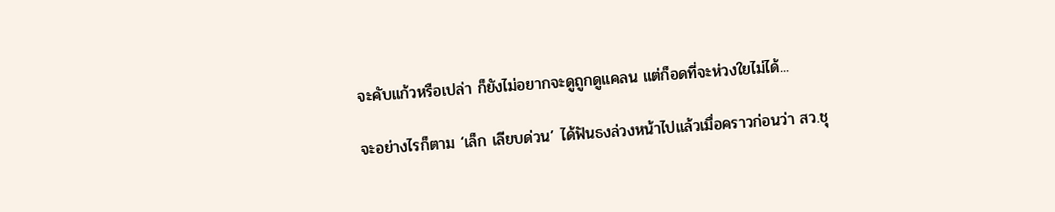จะคับแก้วหรือเปล่า ก็ยังไม่อยากจะดูถูกดูแคลน แต่ก็อดที่จะห่วงใยไม่ได้...

จะอย่างไรก็ตาม ‘เล็ก เลียบด่วน’ ได้ฟันธงล่วงหน้าไปแล้วเมื่อคราวก่อนว่า สว.ชุ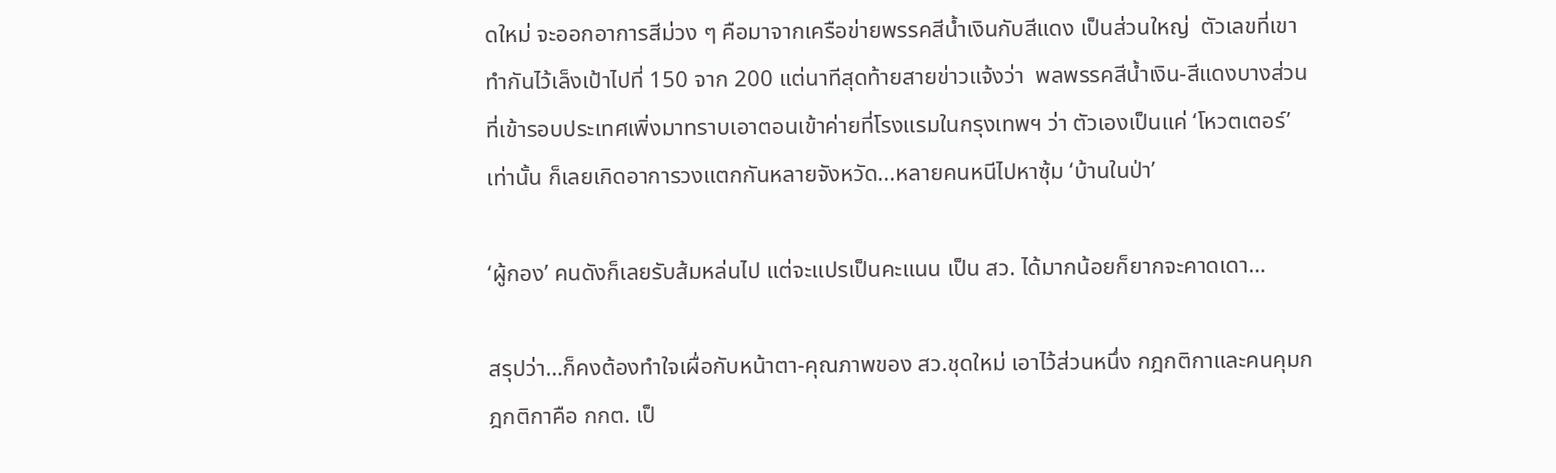ดใหม่ จะออกอาการสีม่วง ๆ คือมาจากเครือข่ายพรรคสีน้ำเงินกับสีแดง เป็นส่วนใหญ่  ตัวเลขที่เขาทำกันไว้เล็งเป้าไปที่ 150 จาก 200 แต่นาทีสุดท้ายสายข่าวแจ้งว่า  พลพรรคสีน้ำเงิน-สีแดงบางส่วน ที่เข้ารอบประเทศเพิ่งมาทราบเอาตอนเข้าค่ายที่โรงแรมในกรุงเทพฯ ว่า ตัวเองเป็นแค่ ‘โหวตเตอร์’ เท่านั้น ก็เลยเกิดอาการวงแตกกันหลายจังหวัด...หลายคนหนีไปหาซุ้ม ‘บ้านในป่า’

‘ผู้กอง’ คนดังก็เลยรับส้มหล่นไป แต่จะแปรเป็นคะแนน เป็น สว. ได้มากน้อยก็ยากจะคาดเดา…

สรุปว่า…ก็คงต้องทำใจเผื่อกับหน้าตา-คุณภาพของ สว.ชุดใหม่ เอาไว้ส่วนหนึ่ง กฎกติกาและคนคุมกฎกติกาคือ กกต. เป็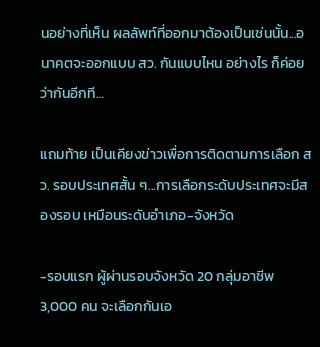นอย่างที่เห็น ผลลัพท์ที่ออกมาต้องเป็นเช่นนั้น...อนาคตจะออกแบบ สว. กันแบบไหน อย่างไร ก็ค่อยว่ากันอีกที…

แถมท้าย เป็นเคียงข่าวเพื่อการติดตามการเลือก สว. รอบประเทศสั้น ๆ...การเลือกระดับประเทศจะมีสองรอบ เหมือนระดับอำเภอ-จังหวัด

-รอบแรก ผู้ผ่านรอบจังหวัด 20 กลุ่มอาชีพ 3,000 คน จะเลือกกันเอ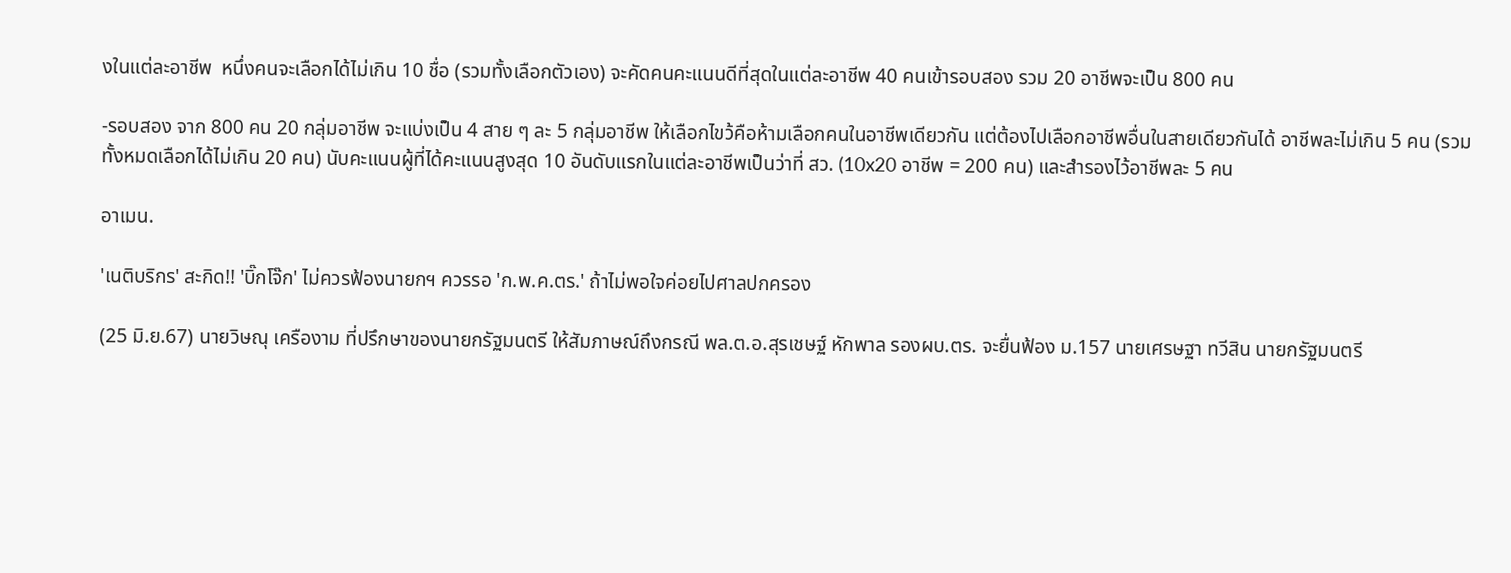งในแต่ละอาชีพ  หนึ่งคนจะเลือกได้ไม่เกิน 10 ชื่อ (รวมทั้งเลือกตัวเอง) จะคัดคนคะแนนดีที่สุดในแต่ละอาชีพ 40 คนเข้ารอบสอง รวม 20 อาชีพจะเป็น 800 คน

-รอบสอง จาก 800 คน 20 กลุ่มอาชีพ จะแบ่งเป็น 4 สาย ๆ ละ 5 กลุ่มอาชีพ ให้เลือกไขว้คือห้ามเลือกคนในอาชีพเดียวกัน แต่ต้องไปเลือกอาชีพอื่นในสายเดียวกันได้ อาชีพละไม่เกิน 5 คน (รวมทั้งหมดเลือกได้ไม่เกิน 20 คน) นับคะแนนผู้ที่ได้คะแนนสูงสุด 10 อันดับแรกในแต่ละอาชีพเป็นว่าที่ สว. (10x20 อาชีพ = 200 คน) และสำรองไว้อาชีพละ 5 คน

อาเมน.

'เนติบริกร' สะกิด!! 'บิ๊กโจ๊ก' ไม่ควรฟ้องนายกฯ ควรรอ 'ก.พ.ค.ตร.' ถ้าไม่พอใจค่อยไปศาลปกครอง

(25 มิ.ย.67) นายวิษณุ เครืองาม ที่ปรึกษาของนายกรัฐมนตรี ให้สัมภาษณ์ถึงกรณี พล.ต.อ.สุรเชษฐ์ หักพาล รองผบ.ตร. จะยื่นฟ้อง ม.157 นายเศรษฐา ทวีสิน นายกรัฐมนตรี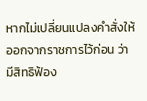หากไม่เปลี่ยนแปลงคำสั่งให้ออกจากราชการไว้ก่อน ว่า มีสิทธิฟ้อง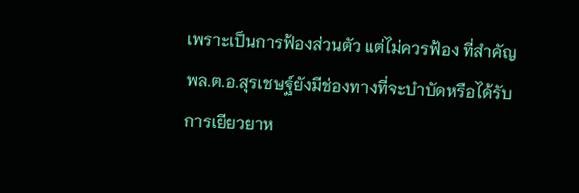เพราะเป็นการฟ้องส่วนตัว แต่ไม่ควรฟ้อง ที่สำคัญ พล.ต.อ.สุรเชษฐ์ยังมีช่องทางที่จะบำบัดหรือได้รับการเยียวยาห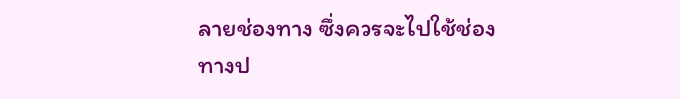ลายช่องทาง ซึ่งควรจะไปใช้ช่องทางป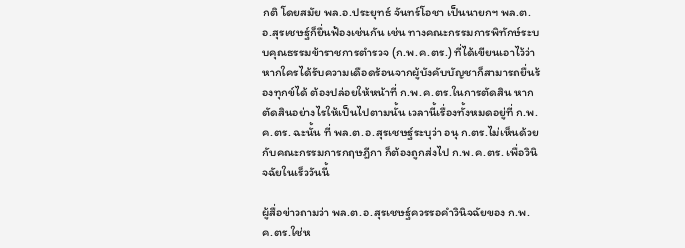กติ โดยสมัย พล.อ.ประยุทธ์ จันทร์โอชา เป็นนายกฯ พล.ต.อ.สุรเชษฐ์ก็ยื่นฟ้องเช่นกัน เช่น ทางคณะกรรมการพิทักษ์ระบบคุณธรรมข้าราชการตำรวจ (ก.พ.ค.ตร.) ที่ได้เขียนเอาไว้ว่า หากใครได้รับความเดือดร้อนจากผู้บังคับบัญชาก็สามารถยื่นร้องทุกข์ได้ ต้องปล่อยให้หน้าที่ ก.พ.ค.ตร.ในการตัดสิน หากตัดสินอย่างไรให้เป็นไปตามนั้น เวลานี้เรื่องทั้งหมดอยู่ที่ ก.พ.ค.ตร. ฉะนั้น ที่ พล.ต.อ.สุรเชษฐ์ระบุว่า อนุ ก.ตร.ไม่เห็นด้วยกับคณะกรรมการกฤษฎีกา ก็ต้องถูกส่งไป ก.พ.ค.ตร. เพื่อวินิจฉัยในเร็ววันนี้

ผู้สื่อข่าวถามว่า พล.ต.อ.สุรเชษฐ์ควรรอคำวินิจฉัยของ ก.พ.ค.ตร.ใช่ห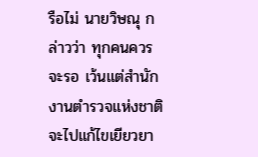รือไม่ นายวิษณุ กล่าวว่า ทุกคนควรจะรอ เว้นแต่สำนักงานตำรวจแห่งชาติจะไปแก้ไขเยียวยา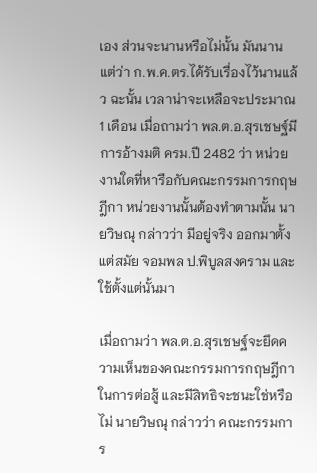เอง ส่วนจะนานหรือไม่นั้น มันนาน แต่ว่า ก.พ.ค.ตร.ได้รับเรื่องไว้นานแล้ว ฉะนั้น เวลาน่าจะเหลือจะประมาณ 1 เดือน เมื่อถามว่า พล.ต.อ.สุรเชษฐ์มีการอ้างมติ ครม.ปี 2482 ว่า หน่วยงานใดที่หารือกับคณะกรรมการกฤษฎีกา หน่วยงานนั้นต้องทำตามนั้น นายวิษณุ กล่าวว่า มีอยู่จริง ออกมาตั้งแต่สมัย จอมพล ป.พิบูลสงคราม และใช้ตั้งแต่นั้นมา

เมื่อถามว่า พล.ต.อ.สุรเชษฐ์จะยึดความเห็นของคณะกรรมการกฤษฎีกาในการต่อสู้ และมีสิทธิจะชนะใช่หรือไม่ นายวิษณุ กล่าวว่า คณะกรรมการ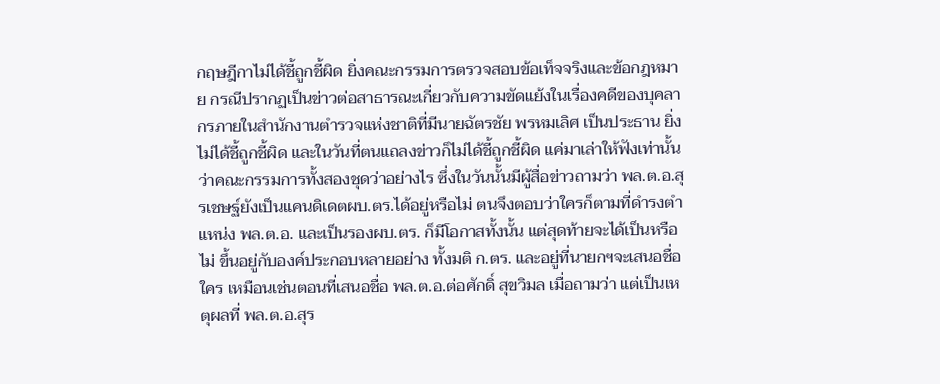กฤษฎีกาไม่ได้ชี้ถูกชี้ผิด ยิ่งคณะกรรมการตรวจสอบข้อเท็จจริงและข้อกฎหมาย กรณีปรากฏเป็นข่าวต่อสาธารณะเกี่ยวกับความขัดแย้งในเรื่องคดีของบุคลากรภายในสำนักงานตำรวจแห่งชาติที่มีนายฉัตรชัย พรหมเลิศ เป็นประธาน ยิ่งไม่ได้ชี้ถูกชี้ผิด และในวันที่ตนแถลงข่าวก็ไม่ได้ชี้ถูกชี้ผิด แค่มาเล่าให้ฟังเท่านั้นว่าคณะกรรมการทั้งสองชุดว่าอย่างไร ซึ่งในวันนั้นมีผู้สื่อข่าวถามว่า พล.ต.อ.สุรเชษฐ์ยังเป็นแคนดิเดตผบ.ตร.ได้อยู่หรือไม่ ตนจึงตอบว่าใครก็ตามที่ดำรงตำแหน่ง พล.ต.อ. และเป็นรองผบ.ตร. ก็มีโอกาสทั้งนั้น แต่สุดท้ายจะได้เป็นหรือไม่ ขึ้นอยู่กับองค์ประกอบหลายอย่าง ทั้งมติ ก.ตร. และอยู่ที่นายกฯจะเสนอชื่อใคร เหมือนเช่นตอนที่เสนอชื่อ พล.ต.อ.ต่อศักดิ์ สุขวิมล เมื่อถามว่า แต่เป็นเหตุผลที่ พล.ต.อ.สุร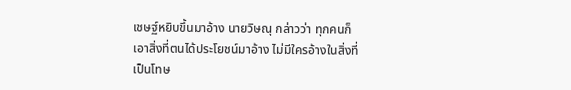เชษฐ์หยิบขึ้นมาอ้าง นายวิษณุ กล่าวว่า ทุกคนก็เอาสิ่งที่ตนได้ประโยชน์มาอ้าง ไม่มีใครอ้างในสิ่งที่เป็นโทษ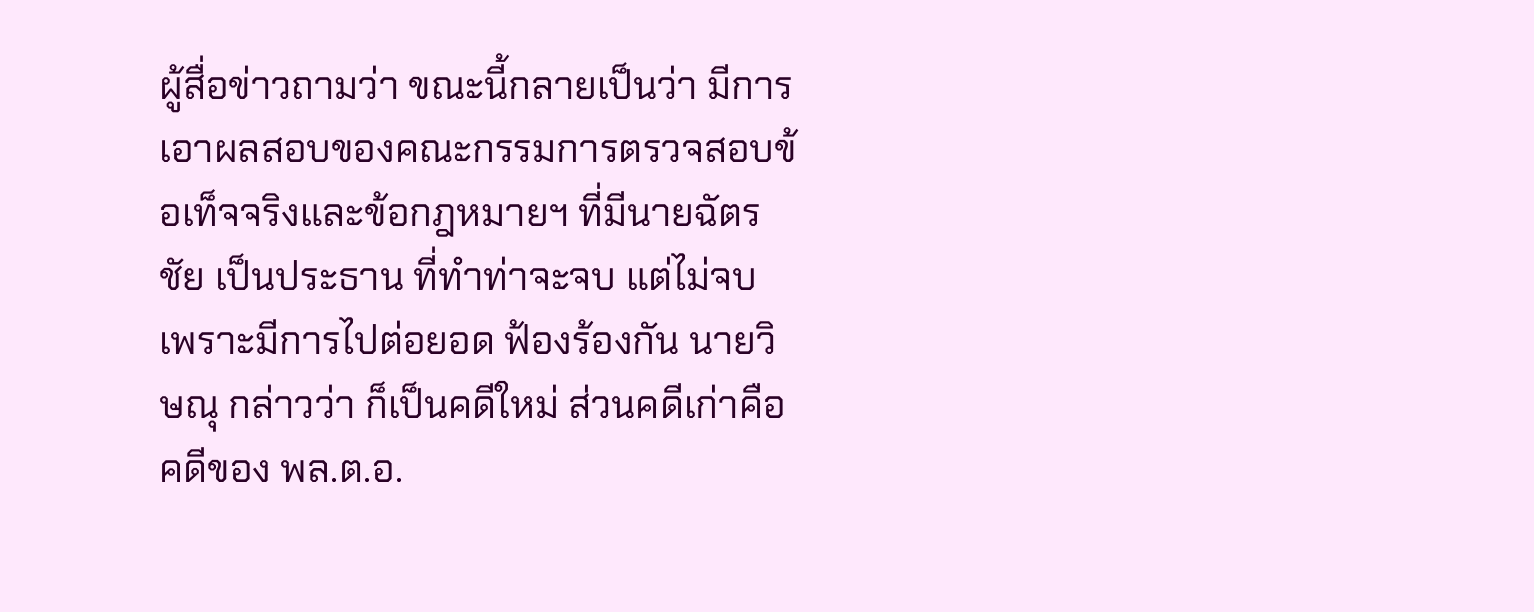ผู้สื่อข่าวถามว่า ขณะนี้กลายเป็นว่า มีการเอาผลสอบของคณะกรรมการตรวจสอบข้อเท็จจริงและข้อกฎหมายฯ ที่มีนายฉัตรชัย เป็นประธาน ที่ทำท่าจะจบ แต่ไม่จบ เพราะมีการไปต่อยอด ฟ้องร้องกัน นายวิษณุ กล่าวว่า ก็เป็นคดีใหม่ ส่วนคดีเก่าคือ คดีของ พล.ต.อ.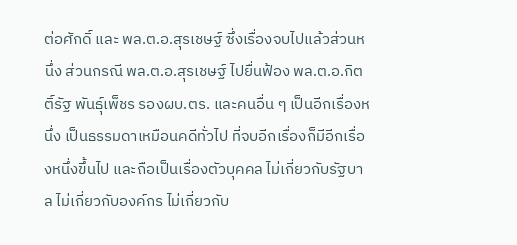ต่อศักดิ์ และ พล.ต.อ.สุรเชษฐ์ ซึ่งเรื่องจบไปแล้วส่วนหนึ่ง ส่วนกรณี พล.ต.อ.สุรเชษฐ์ ไปยื่นฟ้อง พล.ต.อ.กิตติ์รัฐ พันธุ์เพ็ชร รองผบ.ตร. และคนอื่น ๆ เป็นอีกเรื่องหนึ่ง เป็นธรรมดาเหมือนคดีทั่วไป ที่จบอีกเรื่องก็มีอีกเรื่องหนึ่งขึ้นไป และถือเป็นเรื่องตัวบุคคล ไม่เกี่ยวกับรัฐบาล ไม่เกี่ยวกับองค์กร ไม่เกี่ยวกับ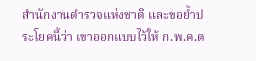สำนักงานตำรวจแห่งชาติ และขอย้ำประโยคนี้ว่า เขาออกแบบไว้ให้ ก.พ.ค.ต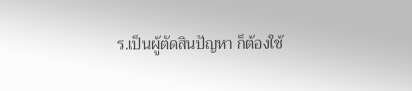ร.เป็นผู้ตัดสินปัญหา ก็ต้องใช้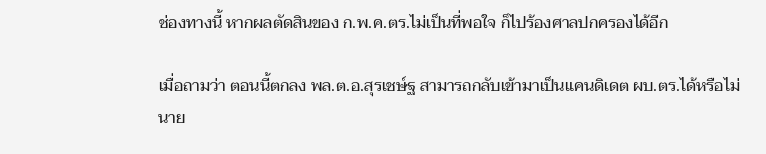ช่องทางนี้ หากผลตัดสินของ ก.พ.ค.ตร.ไม่เป็นที่พอใจ ก็ไปร้องศาลปกครองได้อีก

เมื่อถามว่า ตอนนี้ตกลง พล.ต.อ.สุรเชษ์ฐ สามารถกลับเข้ามาเป็นแคนดิเดต ผบ.ตร.ได้หรือไม่ นาย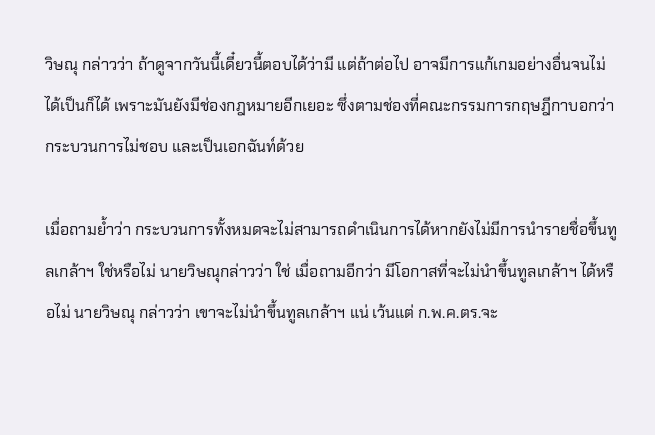วิษณุ กล่าวว่า ถ้าดูจากวันนี้เดี๋ยวนี้ตอบได้ว่ามี แต่ถ้าต่อไป อาจมีการแก้เกมอย่างอื่นจนไม่ได้เป็นก็ได้ เพราะมันยังมีช่องกฎหมายอีกเยอะ ซึ่งตามช่องที่คณะกรรมการกฤษฎีกาบอกว่ากระบวนการไม่ชอบ และเป็นเอกฉันท์ด้วย

เมื่อถามย้ำว่า กระบวนการทั้งหมดจะไม่สามารถดำเนินการได้หากยังไม่มีการนำรายชื่อขึ้นทูลเกล้าฯ ใช่หรือไม่ นายวิษณุกล่าวว่า ใช่ เมื่อถามอีกว่า มีโอกาสที่จะไม่นำขึ้นทูลเกล้าฯ ได้หรือไม่ นายวิษณุ กล่าวว่า เขาจะไม่นำขึ้นทูลเกล้าฯ แน่ เว้นแต่ ก.พ.ค.ตร.จะ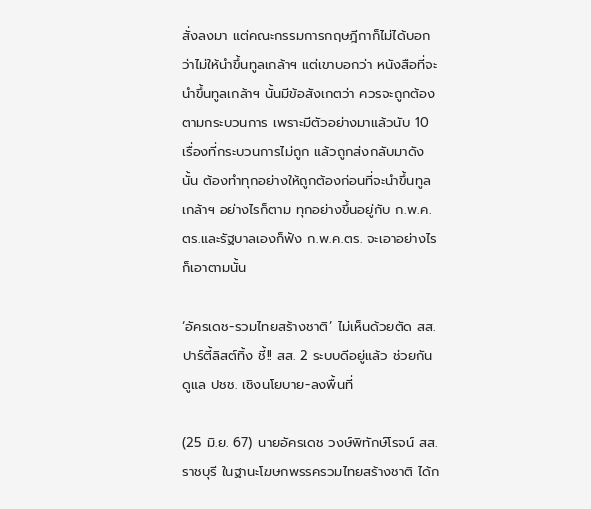สั่งลงมา แต่คณะกรรมการกฤษฎีกาก็ไม่ได้บอกว่าไม่ให้นำขึ้นทูลเกล้าฯ แต่เขาบอกว่า หนังสือที่จะนำขึ้นทูลเกล้าฯ นั้นมีข้อสังเกตว่า ควรจะถูกต้องตามกระบวนการ เพราะมีตัวอย่างมาแล้วนับ 10 เรื่องที่กระบวนการไม่ถูก แล้วถูกส่งกลับมาดังนั้น ต้องทำทุกอย่างให้ถูกต้องก่อนที่จะนำขึ้นทูลเกล้าฯ อย่างไรก็ตาม ทุกอย่างขึ้นอยู่กับ ก.พ.ค.ตร.และรัฐบาลเองก็ฟัง ก.พ.ค.ตร. จะเอาอย่างไรก็เอาตามนั้น

‘อัครเดช-รวมไทยสร้างชาติ’ ไม่เห็นด้วยตัด สส.ปาร์ตี้ลิสต์ทิ้ง ชี้!! สส. 2 ระบบดีอยู่แล้ว ช่วยกันดูแล ปชช. เชิงนโยบาย-ลงพื้นที่

(25 มิ.ย. 67) นายอัครเดช วงษ์พิทักษ์โรจน์ สส.ราชบุรี ในฐานะโฆษกพรรครวมไทยสร้างชาติ ได้ก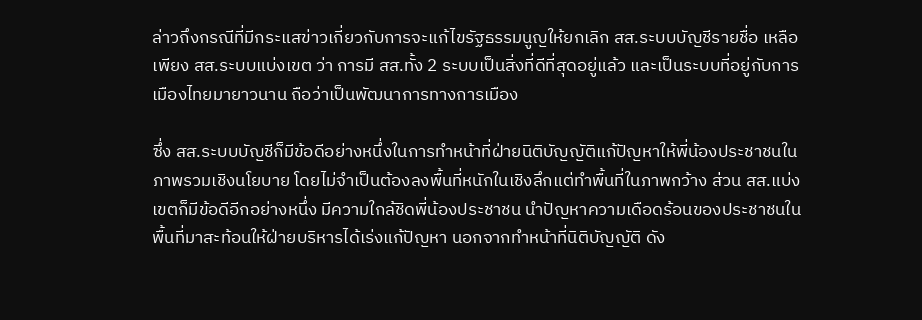ล่าวถึงกรณีที่มีกระแสข่าวเกี่ยวกับการจะแก้ไขรัฐธรรมนูญให้ยกเลิก สส.ระบบบัญชีรายชื่อ เหลือเพียง สส.ระบบแบ่งเขต ว่า การมี สส.ทั้ง 2 ระบบเป็นสิ่งที่ดีที่สุดอยู่แล้ว และเป็นระบบที่อยู่กับการเมืองไทยมายาวนาน ถือว่าเป็นพัฒนาการทางการเมือง

ซึ่ง สส.ระบบบัญชีก็มีข้อดีอย่างหนึ่งในการทำหน้าที่ฝ่ายนิติบัญญัติแก้ปัญหาให้พี่น้องประชาชนในภาพรวมเชิงนโยบาย โดยไม่จำเป็นต้องลงพื้นที่หนักในเชิงลึกแต่ทำพื้นที่ในภาพกว้าง ส่วน สส.แบ่งเขตก็มีข้อดีอีกอย่างหนึ่ง มีความใกล้ชิดพี่น้องประชาชน นำปัญหาความเดือดร้อนของประชาชนในพื้นที่มาสะท้อนให้ฝ่ายบริหารได้เร่งแก้ปัญหา นอกจากทำหน้าที่นิติบัญญัติ ดัง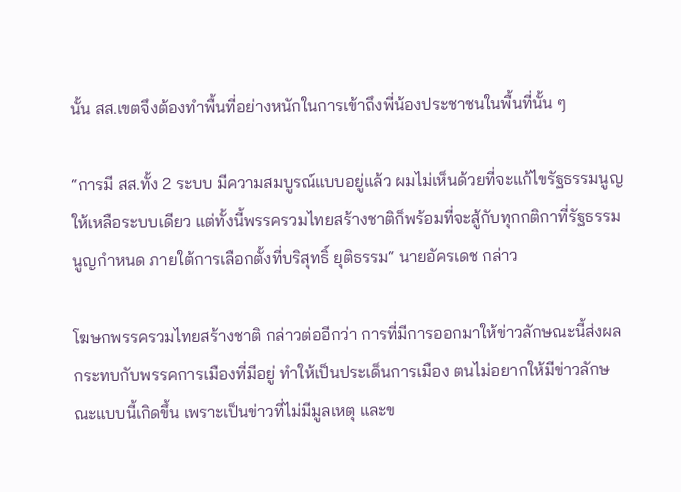นั้น สส.เขตจึงต้องทำพื้นที่อย่างหนักในการเข้าถึงพี่น้องประชาชนในพื้นที่นั้น ๆ

“การมี สส.ทั้ง 2 ระบบ มีความสมบูรณ์แบบอยู่แล้ว ผมไม่เห็นด้วยที่จะแก้ไขรัฐธรรมนูญให้เหลือระบบเดียว แต่ทั้งนี้พรรครวมไทยสร้างชาติก็พร้อมที่จะสู้กับทุกกติกาที่รัฐธรรมนูญกำหนด ภายใต้การเลือกตั้งที่บริสุทธิ์ ยุติธรรม“ นายอัครเดช กล่าว

โฆษกพรรครวมไทยสร้างชาติ กล่าวต่ออีกว่า การที่มีการออกมาให้ข่าวลักษณะนี้ส่งผลกระทบกับพรรคการเมืองที่มีอยู่ ทำให้เป็นประเด็นการเมือง ตนไม่อยากให้มีข่าวลักษณะแบบนี้เกิดขึ้น เพราะเป็นข่าวที่ไม่มีมูลเหตุ และข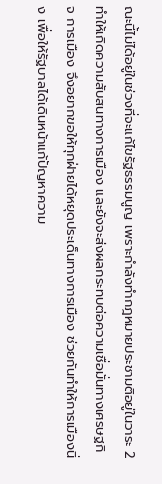ณะนี้ไม่ได้อยู่ในช่วงที่จะแก้ไขรัฐธรรมนูญ เพราะกำลังทำกฎหมายประชามติอยู่ในวาระ 2 ทำให้เกิดความสับสนทางการเมือง และยังจะส่งผลกระทบต่อความเชื่อมั่นทางเศรษฐกิจ การเมือง จึงอยากขอให้ทุกฝ่ายได้หยุดประเด็นทางการเมือง ช่วยกันทำให้การเมืองนิ่ง เพื่อให้รัฐบาลได้เดินหน้าแก้ปัญหาความ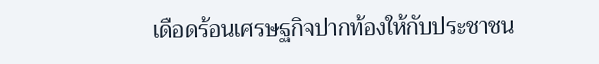เดือดร้อนเศรษฐกิจปากท้องให้กับประชาชน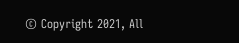© Copyright 2021, All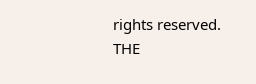rights reserved. THE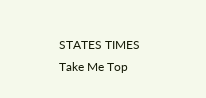STATES TIMES
Take Me Top